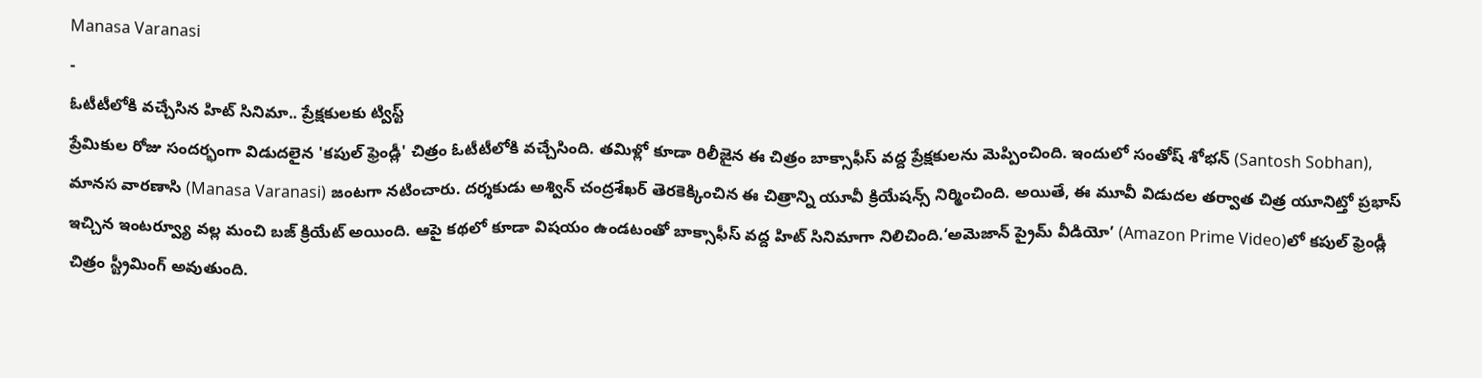Manasa Varanasi
-
ఓటీటీలోకి వచ్చేసిన హిట్ సినిమా.. ప్రేక్షకులకు ట్విస్ట్
ప్రేమికుల రోజు సందర్భంగా విడుదలైన 'కపుల్ ఫ్రెండ్లీ' చిత్రం ఓటీటీలోకి వచ్చేసింది. తమిళ్లో కూడా రిలీజైన ఈ చిత్రం బాక్సాఫీస్ వద్ద ప్రేక్షకులను మెప్పించింది. ఇందులో సంతోష్ శోభన్ (Santosh Sobhan), మానస వారణాసి (Manasa Varanasi) జంటగా నటించారు. దర్శకుడు అశ్విన్ చంద్రశేఖర్ తెరకెక్కించిన ఈ చిత్రాన్ని యూవీ క్రియేషన్స్ నిర్మించింది. అయితే, ఈ మూవీ విడుదల తర్వాత చిత్ర యూనిట్తో ప్రభాస్ ఇచ్చిన ఇంటర్వ్యూ వల్ల మంచి బజ్ క్రియేట్ అయింది. ఆపై కథలో కూడా విషయం ఉండటంతో బాక్సాఫీస్ వద్ద హిట్ సినిమాగా నిలిచింది.‘అమెజాన్ ప్రైమ్ వీడియో’ (Amazon Prime Video)లో కపుల్ ఫ్రెండ్లీ చిత్రం స్ట్రీమింగ్ అవుతుంది.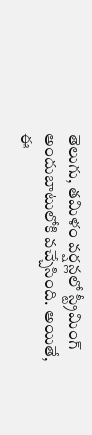తెలుగు, తమిళం వర్షన్లలో స్ట్రీమింగ్ అందుబాటులోకి వచ్చేసింది. అయితే, ఈ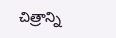చిత్రాన్ని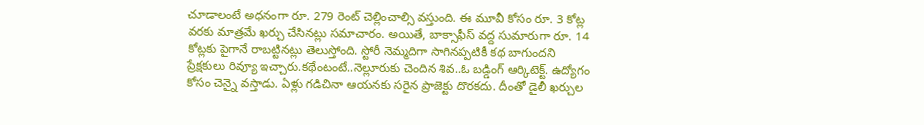చూడాలంటే అధనంగా రూ. 279 రెంట్ చెల్లించాల్సి వస్తుంది. ఈ మూవీ కోసం రూ. 3 కోట్ల వరకు మాత్రమే ఖర్చు చేసినట్లు సమాచారం. అయితే, బాక్సాఫీస్ వద్ద సుమారుగా రూ. 14 కోట్లకు పైగానే రాబట్టినట్లు తెలుస్తోంది. స్టోరీ నెమ్మదిగా సాగినప్పటికీ కథ బాగుందని ప్రేక్షకులు రివ్యూ ఇచ్చారు.కథేంటంటే..నెల్లూరుకు చెందిన శివ..ఓ బడ్డింగ్ ఆర్కిటెక్ట్. ఉద్యోగం కోసం చెన్నై వస్తాడు. ఏళ్లు గడిచినా ఆయనకు సరైన ప్రాజెక్టు దొరకదు. దీంతో డైలీ ఖర్చుల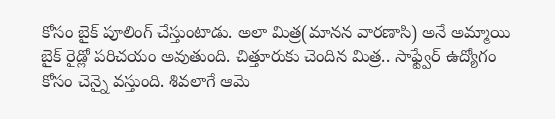కోసం బైక్ పూలింగ్ చేస్తుంటాడు. అలా మిత్ర(మానన వారణాసి) అనే అమ్మాయి బైక్ రైడ్లో పరిచయం అవుతుంది. చిత్తూరుకు చెందిన మిత్ర.. సాఫ్ట్వేర్ ఉద్యోగం కోసం చెన్నై వస్తుంది. శివలాగే ఆమె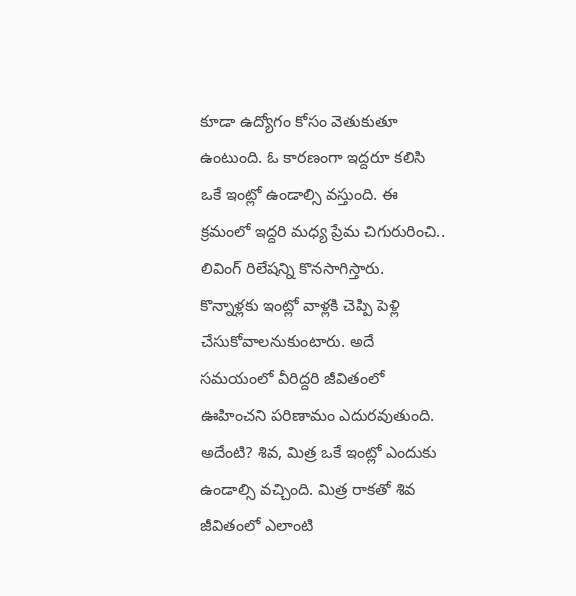కూడా ఉద్యోగం కోసం వెతుకుతూ ఉంటుంది. ఓ కారణంగా ఇద్దరూ కలిసి ఒకే ఇంట్లో ఉండాల్సి వస్తుంది. ఈ క్రమంలో ఇద్దరి మధ్య ప్రేమ చిగురురించి.. లివింగ్ రిలేషన్ని కొనసాగిస్తారు. కొన్నాళ్లకు ఇంట్లో వాళ్లకి చెప్పి పెళ్లి చేసుకోవాలనుకుంటారు. అదే సమయంలో వీరిద్దరి జీవితంలో ఊహించని పరిణామం ఎదురవుతుంది. అదేంటి? శివ, మిత్ర ఒకే ఇంట్లో ఎందుకు ఉండాల్సి వచ్చింది. మిత్ర రాకతో శివ జీవితంలో ఎలాంటి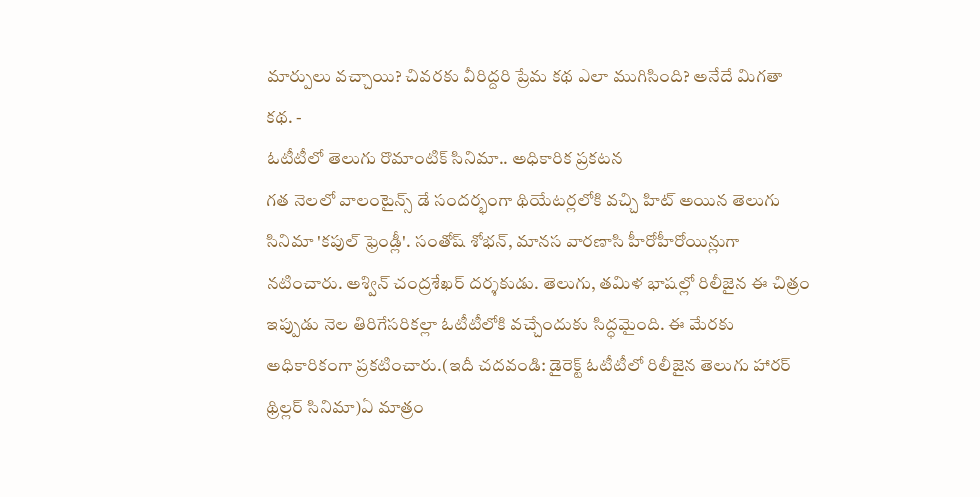మార్పులు వచ్చాయి? చివరకు వీరిద్దరి ప్రేమ కథ ఎలా ముగిసింది? అనేదే మిగతా కథ. -
ఓటీటీలో తెలుగు రొమాంటిక్ సినిమా.. అధికారిక ప్రకటన
గత నెలలో వాలంటైన్స్ డే సందర్భంగా థియేటర్లలోకి వచ్చి హిట్ అయిన తెలుగు సినిమా 'కపుల్ ఫ్రెండ్లీ'. సంతోష్ శోభన్, మానస వారణాసి హీరోహీరోయిన్లుగా నటించారు. అశ్విన్ చంద్రశేఖర్ దర్శకుడు. తెలుగు, తమిళ భాషల్లో రిలీజైన ఈ చిత్రం ఇప్పుడు నెల తిరిగేసరికల్లా ఓటీటీలోకి వచ్చేందుకు సిద్ధమైంది. ఈ మేరకు అధికారికంగా ప్రకటించారు.(ఇదీ చదవండి: డైరెక్ట్ ఓటీటీలో రిలీజైన తెలుగు హారర్ థ్రిల్లర్ సినిమా)ఏ మాత్రం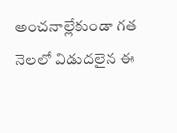అంచనాల్లేకుండా గత నెలలో విడుదలైన ఈ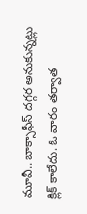మూవీ.. బాక్సాఫీస్ దగ్గర అనుకున్నట్లు క్లిక్ కాలేదు. ఓ వారం తర్వాత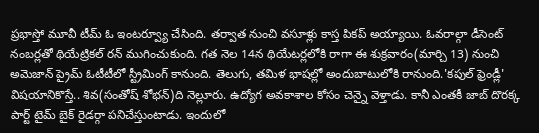ప్రభాస్తో మూవీ టీమ్ ఓ ఇంటర్వ్యూ చేసింది. తర్వాత నుంచి వసూళ్లు కాస్త పికప్ అయ్యాయి. ఓవరాల్గా డీసెంట్ నంబర్లతో థియేట్రికల్ రన్ ముగించుకుంది. గత నెల 14న థియేటర్లలోకి రాగా ఈ శుక్రవారం(మార్చి 13) నుంచి అమెజాన్ ప్రైమ్ ఓటీటీలో స్ట్రీమింగ్ కానుంది. తెలుగు, తమిళ భాషల్లో అందుబాటులోకి రానుంది.'కపుల్ ఫ్రెండ్లీ' విషయానికొస్తే.. శివ(సంతోష్ శోభన్)ది నెల్లూరు. ఉద్యోగ అవకాశాల కోసం చెన్నై వెళ్తాడు. కానీ ఎంతకీ జాబ్ దొరక్క పార్ట్ టైమ్ బైక్ రైడర్గా పనిచేస్తుంటాడు. ఇందులో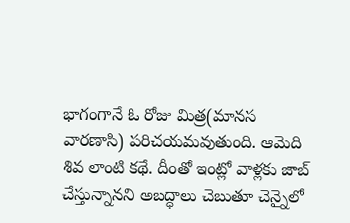భాగంగానే ఓ రోజు మిత్ర(మానస వారణాసి) పరిచయమవుతుంది. ఆమెది శివ లాంటి కథే. దీంతో ఇంట్లో వాళ్లకు జాబ్ చేస్తున్నానని అబద్ధాలు చెబుతూ చెన్నైలో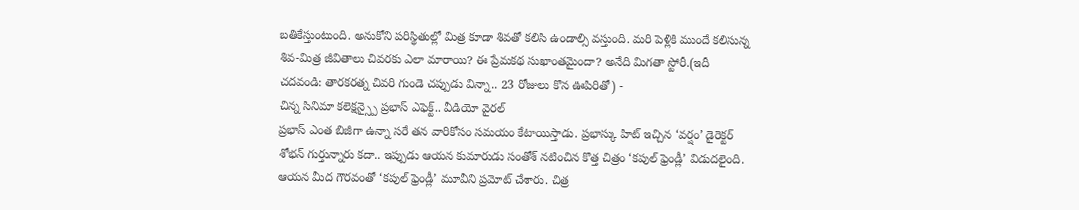బతికేస్తుంటుంది. అనుకోని పరిస్థితుల్లో మిత్ర కూడా శివతో కలిసి ఉండాల్సి వస్తుంది. మరి పెళ్లికి ముందే కలిసున్న శివ-మిత్ర జీవితాలు చివరకు ఎలా మారాయి? ఈ ప్రేమకథ సుఖాంతమైందా? అనేది మిగతా స్టోరీ.(ఇదీ చదవండి: తారకరత్న చివరి గుండె చప్పుడు విన్నా.. 23 రోజులు కొన ఊపిరితో) -
చిన్న సినిమా కలెక్షన్స్పై ప్రభాస్ ఎఫెక్ట్.. వీడియో వైరల్
ప్రభాస్ ఎంత బిజీగా ఉన్నా సరే తన వారికోసం సమయం కేటాయిస్తాడు. ప్రభాస్కు హిట్ ఇచ్చిన ‘వర్షం’ డైరెక్టర్ శోభన్ గుర్తున్నారు కదా.. ఇప్పుడు ఆయన కుమారుడు సంతోశ్ నటించిన కొత్త చిత్రం ‘కపుల్ ఫ్రెండ్లీ’ విడుదలైంది. ఆయన మీద గౌరవంతో ‘కపుల్ ఫ్రెండ్లీ’ మూవీని ప్రమోట్ చేశారు. చిత్ర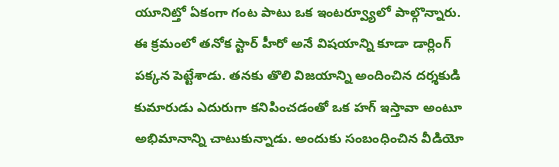యూనిట్తో ఏకంగా గంట పాటు ఒక ఇంటర్వ్యూలో పాల్గొన్నారు. ఈ క్రమంలో తనోక స్టార్ హీరో అనే విషయాన్ని కూడా డార్లింగ్ పక్కన పెట్టేశాడు. తనకు తొలి విజయాన్ని అందించిన దర్శకుడి కుమారుడు ఎదురుగా కనిపించడంతో ఒక హగ్ ఇస్తావా అంటూ అభిమానాన్ని చాటుకున్నాడు. అందుకు సంబంధించిన వీడియో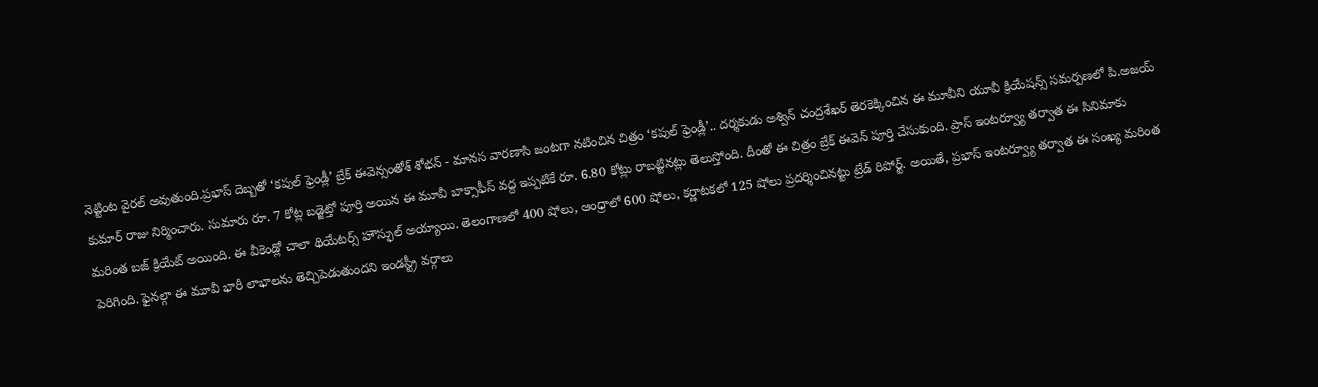నెట్టింట వైరల్ అవుతుంది.ప్రభాస్ దెబ్బతో ‘కపుల్ ఫ్రెండ్లీ’ బ్రేక్ ఈవెన్సంతోశ్ శోభన్ - మానస వారణాసి జంటగా నటించిన చిత్రం ‘కపుల్ ఫ్రెండ్లీ’.. దర్శకుడు అశ్విన్ చంద్రశేఖర్ తెరకెక్కించిన ఈ మూవీని యూవీ క్రియేషన్స్ సమర్పణలో పి.అజయ్ కుమార్ రాజు నిర్మించారు. సుమారు రూ. 7 కోట్ల బడ్జెట్తో పూర్తి అయిన ఈ మూవీ బాక్సాఫీస్ వద్ద ఇప్పటికే రూ. 6.80 కోట్లు రాబట్టినట్లు తెలుస్తోంది. దీంతో ఈ చిత్రం బ్రేక్ ఈవెన్ పూర్తి చేసుకుంది. ప్రాస్ ఇంటర్వ్యూ తర్వాత ఈ సినిమాకు మరింత బజ్ క్రియేట్ అయింది. ఈ వీకెండ్లో చాలా థియేటర్స్ హౌస్ఫుల్ అయ్యాయి. తెలంగాణలో 400 షోలు, ఆంధ్రాలో 600 షోలు, కర్ణాటకలో 125 షోలు ప్రదర్శించినట్టు ట్రేడ్ రిపోర్ట్. అయితే, ప్రభాస్ ఇంటర్వ్యూ తర్వాత ఈ సంఖ్య మరింత పెరిగింది. ఫైనల్గా ఈ మూవీ భారీ లాభాలను తెచ్చిపెడుతుందని ఇండస్ట్రీ వర్గాలు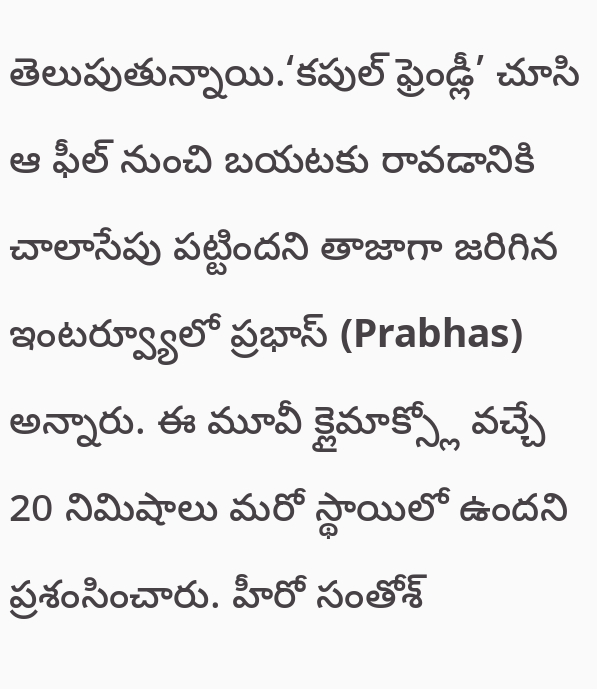తెలుపుతున్నాయి.‘కపుల్ ఫ్రెండ్లీ’ చూసి ఆ ఫీల్ నుంచి బయటకు రావడానికి చాలాసేపు పట్టిందని తాజాగా జరిగిన ఇంటర్వ్యూలో ప్రభాస్ (Prabhas) అన్నారు. ఈ మూవీ క్లైమాక్స్లో వచ్చే 20 నిమిషాలు మరో స్థాయిలో ఉందని ప్రశంసించారు. హీరో సంతోశ్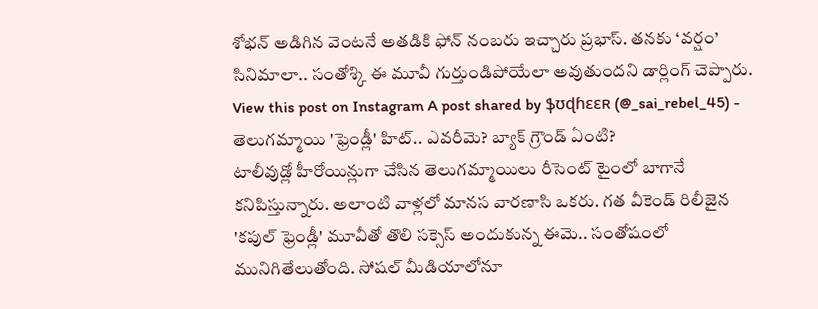శోభన్ అడిగిన వెంటనే అతడికి ఫోన్ నంబరు ఇచ్చారు ప్రభాస్. తనకు ‘వర్షం’ సినిమాలా.. సంతోశ్కి ఈ మూవీ గుర్తుండిపోయేలా అవుతుందని డార్లింగ్ చెప్పారు. View this post on Instagram A post shared by ֆʊɖɦɛɛʀ (@_sai_rebel_45) -
తెలుగమ్మాయి 'ఫ్రెండ్లీ' హిట్.. ఎవరీమె? బ్యాక్ గ్రౌండ్ ఏంటి?
టాలీవుడ్లో హీరోయిన్లుగా చేసిన తెలుగమ్మాయిలు రీసెంట్ టైంలో బాగానే కనిపిస్తున్నారు. అలాంటి వాళ్లలో మానస వారణాసి ఒకరు. గత వీకెండ్ రిలీజైన 'కపుల్ ఫ్రెండ్లీ' మూవీతో తొలి సక్సెస్ అందుకున్న ఈమె.. సంతోషంలో మునిగితేలుతోంది. సోషల్ మీడియాలోనూ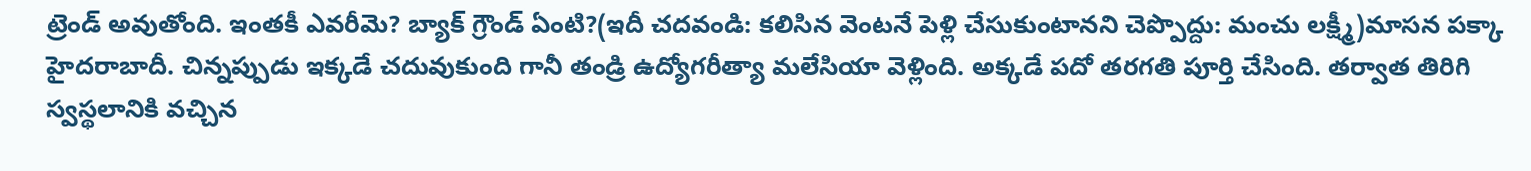ట్రెండ్ అవుతోంది. ఇంతకీ ఎవరీమె? బ్యాక్ గ్రౌండ్ ఏంటి?(ఇదీ చదవండి: కలిసిన వెంటనే పెళ్లి చేసుకుంటానని చెప్పొద్దు: మంచు లక్ష్మీ)మాసన పక్కా హైదరాబాదీ. చిన్నప్పుడు ఇక్కడే చదువుకుంది గానీ తండ్రి ఉద్యోగరీత్యా మలేసియా వెళ్లింది. అక్కడే పదో తరగతి పూర్తి చేసింది. తర్వాత తిరిగి స్వస్థలానికి వచ్చిన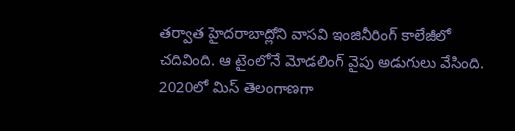తర్వాత హైదరాబాద్లోని వాసవి ఇంజినీరింగ్ కాలేజీలో చదివింది. ఆ టైంలోనే మోడలింగ్ వైపు అడుగులు వేసింది. 2020లో మిస్ తెలంగాణగా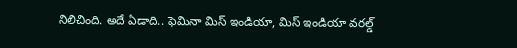నిలిచింది. అదే ఏడాది.. ఫెమినా మిస్ ఇండియా, మిస్ ఇండియా వరల్డ్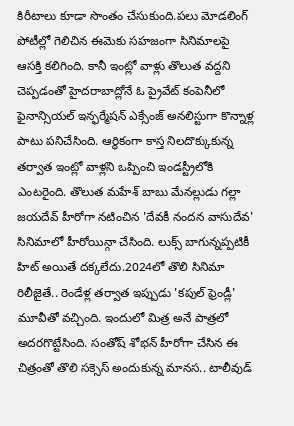కిరీటాలు కూడా సొంతం చేసుకుంది.పలు మోడలింగ్ పోటీల్లో గెలిచిన ఈమెకు సహజంగా సినిమాలపై ఆసక్తి కలిగింది. కానీ ఇంట్లో వాళ్లు తొలుత వద్దని చెప్పడంతో హైదరాబాద్లోనే ఓ ప్రైవేట్ కంపెనీలో ఫైనాన్సియల్ ఇన్ఫర్మేషన్ ఎక్సేంజ్ అనలిస్టుగా కొన్నాళ్ల పాటు పనిచేసింది. ఆర్థికంగా కాస్త నిలదొక్కుకున్న తర్వాత ఇంట్లో వాళ్లని ఒప్పించి ఇండస్ట్రీలోకి ఎంటరైంది. తొలుత మహేశ్ బాబు మేనల్లుడు గల్లా జయదేవ్ హీరోగా నటించిన 'దేవకీ నందన వాసుదేవ' సినిమాలో హీరోయిన్గా చేసింది. లుక్స్ బాగున్నప్పటికీ హిట్ అయితే దక్కలేదు.2024లో తొలి సినిమా రిలీజైతే.. రెండేళ్ల తర్వాత ఇప్పుడు 'కపుల్ ఫ్రెండ్లీ' మూవీతో వచ్చింది. ఇందులో మిత్ర అనే పాత్రలో అదరగొట్టేసింది. సంతోష్ శోభన్ హీరోగా చేసిన ఈ చిత్రంతో తొలి సక్సెస్ అందుకున్న మానస.. టాలీవుడ్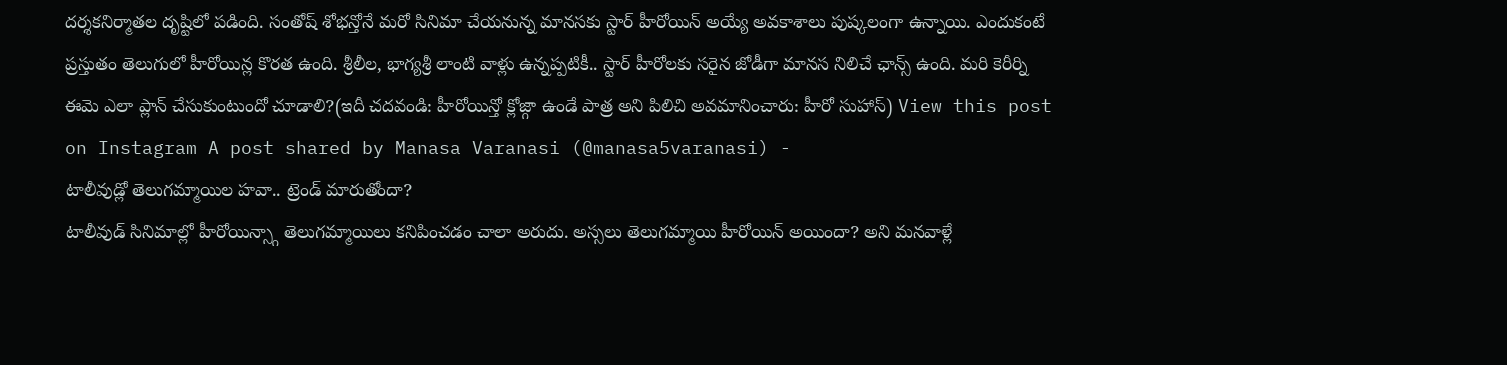దర్శకనిర్మాతల దృష్టిలో పడింది. సంతోష్ శోభన్తోనే మరో సినిమా చేయనున్న మానసకు స్టార్ హీరోయిన్ అయ్యే అవకాశాలు పుష్కలంగా ఉన్నాయి. ఎందుకంటే ప్రస్తుతం తెలుగులో హీరోయిన్ల కొరత ఉంది. శ్రీలీల, భాగ్యశ్రీ లాంటి వాళ్లు ఉన్నప్పటికీ.. స్టార్ హీరోలకు సరైన జోడీగా మానస నిలిచే ఛాన్స్ ఉంది. మరి కెరీర్ని ఈమె ఎలా ప్లాన్ చేసుకుంటుందో చూడాలి?(ఇదీ చదవండి: హీరోయిన్తో క్లోజ్గా ఉండే పాత్ర అని పిలిచి అవమానించారు: హీరో సుహాస్) View this post on Instagram A post shared by Manasa Varanasi (@manasa5varanasi) -
టాలీవుడ్లో తెలుగమ్మాయిల హవా.. ట్రెండ్ మారుతోందా?
టాలీవుడ్ సినిమాల్లో హీరోయిన్స్గా తెలుగమ్మాయిలు కనిపించడం చాలా అరుదు. అస్సలు తెలుగమ్మాయి హీరోయిన్ అయిందా? అని మనవాళ్లే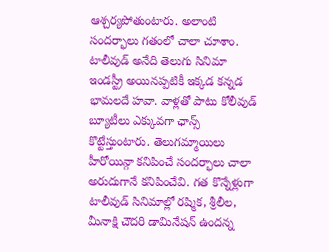ఆశ్చర్యపోతుంటారు. అలాంటి సందర్భాలు గతంలో చాలా చూశాం. టాలీవుడ్ అనేది తెలుగు సినిమా ఇండస్ట్రీ అయినప్పటికీ ఇక్కడ కన్నడ భామలదే హవా. వాళ్లతో పాటు కోలీవుడ్ బ్యూటీలు ఎక్కువగా ఛాన్స్ కొట్టేస్తుంటారు. తెలుగమ్మాయిలు హీరోయిన్గా కనిపించే సందర్భాలు చాలా అరుదుగానే కనిపించేవి. గత కొన్నేళ్లుగా టాలీవుడ్ సినిమాల్లో రష్మిక, శ్రీలీల, మీనాక్షి చౌదరి డామినేషన్ ఉందన్న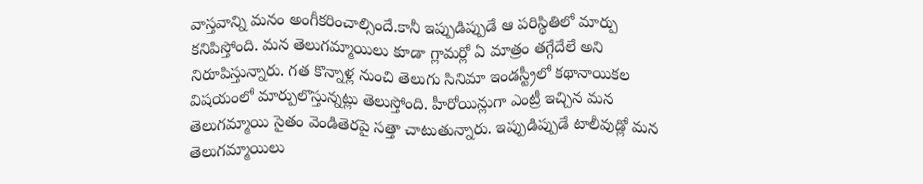వాస్తవాన్ని మనం అంగీకరించాల్సిందే.కానీ ఇప్పుడిప్పుడే ఆ పరిస్థితిలో మార్పు కనిపిస్తోంది. మన తెలుగమ్మాయిలు కూడా గ్లామర్లో ఏ మాత్రం తగ్గేదేలే అని నిరూపిస్తున్నారు. గత కొన్నాళ్ల నుంచి తెలుగు సినిమా ఇండస్ట్రీలో కథానాయికల విషయంలో మార్పులొస్తున్నట్లు తెలుస్తోంది. హీరోయిన్లుగా ఎంట్రీ ఇచ్చిన మన తెలుగమ్మాయి సైతం వెండితెరపై సత్తా చాటుతున్నారు. ఇప్పుడిప్పుడే టాలీవుడ్లో మన తెలుగమ్మాయిలు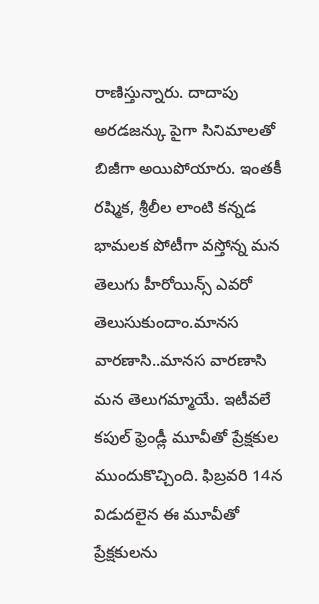రాణిస్తున్నారు. దాదాపు అరడజన్కు పైగా సినిమాలతో బిజీగా అయిపోయారు. ఇంతకీ రష్మిక, శ్రీలీల లాంటి కన్నడ భామలక పోటీగా వస్తోన్న మన తెలుగు హీరోయిన్స్ ఎవరో తెలుసుకుందాం.మానస వారణాసి..మానస వారణాసి మన తెలుగమ్మాయే. ఇటీవలే కపుల్ ఫ్రెండ్లీ మూవీతో ప్రేక్షకుల ముందుకొచ్చింది. ఫిబ్రవరి 14న విడుదలైన ఈ మూవీతో ప్రేక్షకులను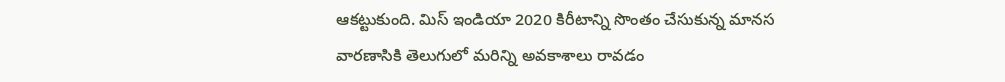ఆకట్టుకుంది. మిస్ ఇండియా 2020 కిరీటాన్ని సొంతం చేసుకున్న మానస వారణాసికి తెలుగులో మరిన్ని అవకాశాలు రావడం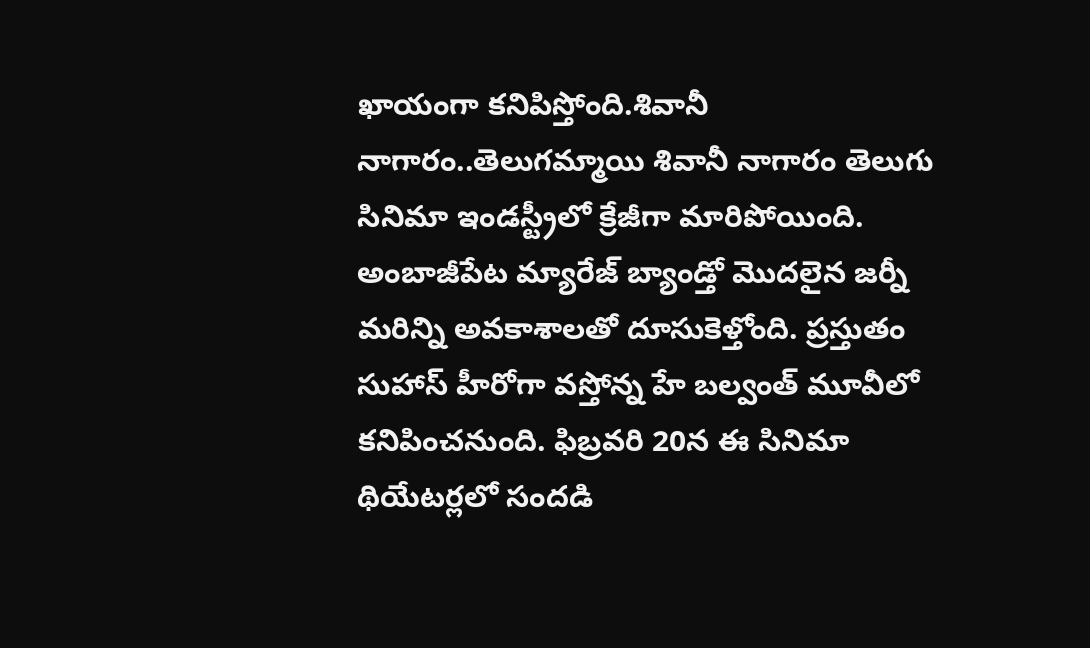ఖాయంగా కనిపిస్తోంది.శివానీ నాగారం..తెలుగమ్మాయి శివానీ నాగారం తెలుగు సినిమా ఇండస్ట్రీలో క్రేజీగా మారిపోయింది. అంబాజీపేట మ్యారేజ్ బ్యాండ్తో మొదలైన జర్నీ మరిన్ని అవకాశాలతో దూసుకెళ్తోంది. ప్రస్తుతం సుహాస్ హీరోగా వస్తోన్న హే బల్వంత్ మూవీలో కనిపించనుంది. ఫిబ్రవరి 20న ఈ సినిమా థియేటర్లలో సందడి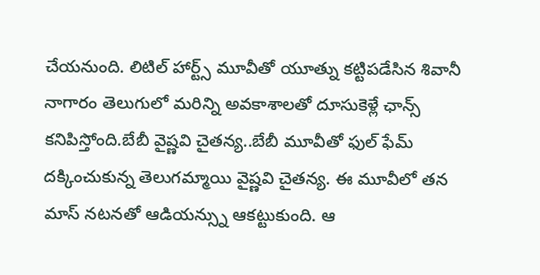చేయనుంది. లిటిల్ హార్ట్స్ మూవీతో యూత్ను కట్టిపడేసిన శివానీ నాగారం తెలుగులో మరిన్ని అవకాశాలతో దూసుకెళ్లే ఛాన్స్ కనిపిస్తోంది.బేబీ వైష్ణవి చైతన్య..బేబీ మూవీతో ఫుల్ ఫేమ్ దక్కించుకున్న తెలుగమ్మాయి వైష్ణవి చైతన్య. ఈ మూవీలో తన మాస్ నటనతో ఆడియన్స్ను ఆకట్టుకుంది. ఆ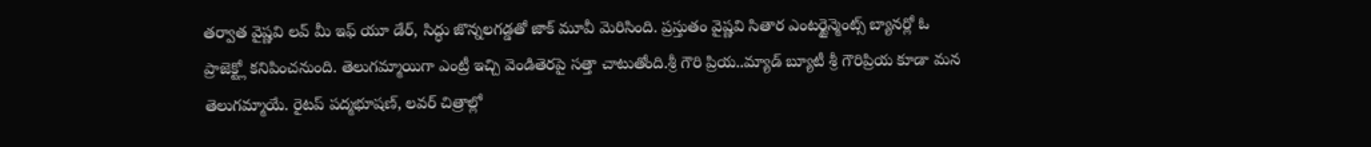తర్వాత వైష్ణవి లవ్ మీ ఇఫ్ యూ డేర్, సిద్ధు జొన్నలగడ్డతో జాక్ మూవీ మెరిసింది. ప్రస్తుతం వైష్ణవి సితార ఎంటర్టైన్మెంట్స్ బ్యానర్లో ఓ ప్రాజెక్ట్లో కనిపించనుంది. తెలుగమ్మాయిగా ఎంట్రీ ఇచ్చి వెండితెరపై సత్తా చాటుతోంది.శ్రీ గౌరి ప్రియ..మ్యాడ్ బ్యూటీ శ్రీ గౌరిప్రియ కూడా మన తెలుగమ్మాయే. రైటప్ పద్మభూషణ్, లవర్ చిత్రాల్లో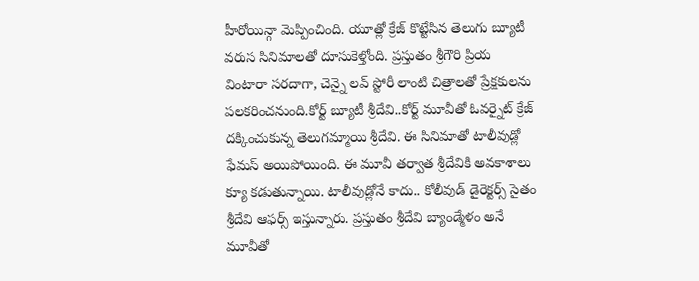హీరోయిన్గా మెప్పించింది. యూత్లో క్రేజ్ కొట్టేసిన తెలుగు బ్యూటీ వరుస సినిమాలతో దూసుకెళ్తోంది. ప్రస్తుతం శ్రీగౌరి ప్రియ వింటారా సరదాగా, చెన్నై లవ్ స్టోరీ లాంటి చిత్రాలతో ప్రేక్షకులను పలకరించనుంది.కోర్ట్ బ్యూటీ శ్రీదేవి..కోర్ట్ మూవీతో ఓవర్నైట్ క్రేజ్ దక్కించుకున్న తెలుగమ్మాయి శ్రీదేవి. ఈ సినిమాతో టాలీవుడ్లో ఫేమస్ అయిపోయింది. ఈ మూవీ తర్వాత శ్రీదేవికి అవకాశాలు క్యూ కడుతున్నాయి. టాలీవుడ్లోనే కాదు.. కోలీవుడ్ డైరెక్టర్స్ సైతం శ్రీదేవి ఆఫర్స్ ఇస్తున్నారు. ప్రస్తుతం శ్రీదేవి బ్యాండ్మేళం అనే మూవీతో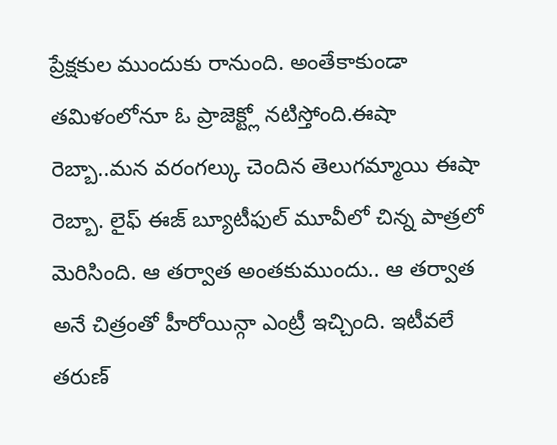ప్రేక్షకుల ముందుకు రానుంది. అంతేకాకుండా తమిళంలోనూ ఓ ప్రాజెక్ట్లో నటిస్తోంది.ఈషా రెబ్బా..మన వరంగల్కు చెందిన తెలుగమ్మాయి ఈషా రెబ్బా. లైఫ్ ఈజ్ బ్యూటీఫుల్ మూవీలో చిన్న పాత్రలో మెరిసింది. ఆ తర్వాత అంతకుముందు.. ఆ తర్వాత అనే చిత్రంతో హీరోయిన్గా ఎంట్రీ ఇచ్చింది. ఇటీవలే తరుణ్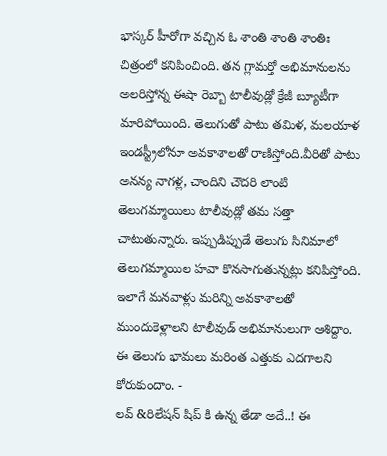భాస్కర్ హీరోగా వచ్చిన ఓ శాంతి శాంతి శాంతిః చిత్రంలో కనిపించింది. తన గ్లామర్తో అభిమానులను అలరిస్తోన్న ఈషా రెబ్బా టాలీవుడ్లో క్రేజీ బ్యూటీగా మారిపోయింది. తెలుగుతో పాటు తమిళ, మలయాళ ఇండస్ట్రీలోనూ అవకాశాలతో రాణిస్తోంది.వీరితో పాటు అనన్య నాగళ్ల, చాందిని చౌదరి లాంటి తెలుగమ్మాయిలు టాలీవుడ్లో తమ సత్తా చాటుతున్నారు. ఇప్పుడిప్పుడే తెలుగు సినిమాలో తెలుగమ్మాయిల హవా కొనసాగుతున్నట్లు కనిపిస్తోంది. ఇలాగే మనవాళ్లు మరిన్ని అవకాశాలతో ముందుకెళ్లాలని టాలీవుడ్ అభిమానులుగా ఆశిద్దాం. ఈ తెలుగు భామలు మరింత ఎత్తుకు ఎదగాలని కోరుకుందాం. -
లవ్ &రిలేషన్ షిప్ కి ఉన్న తేడా అదే..! ఈ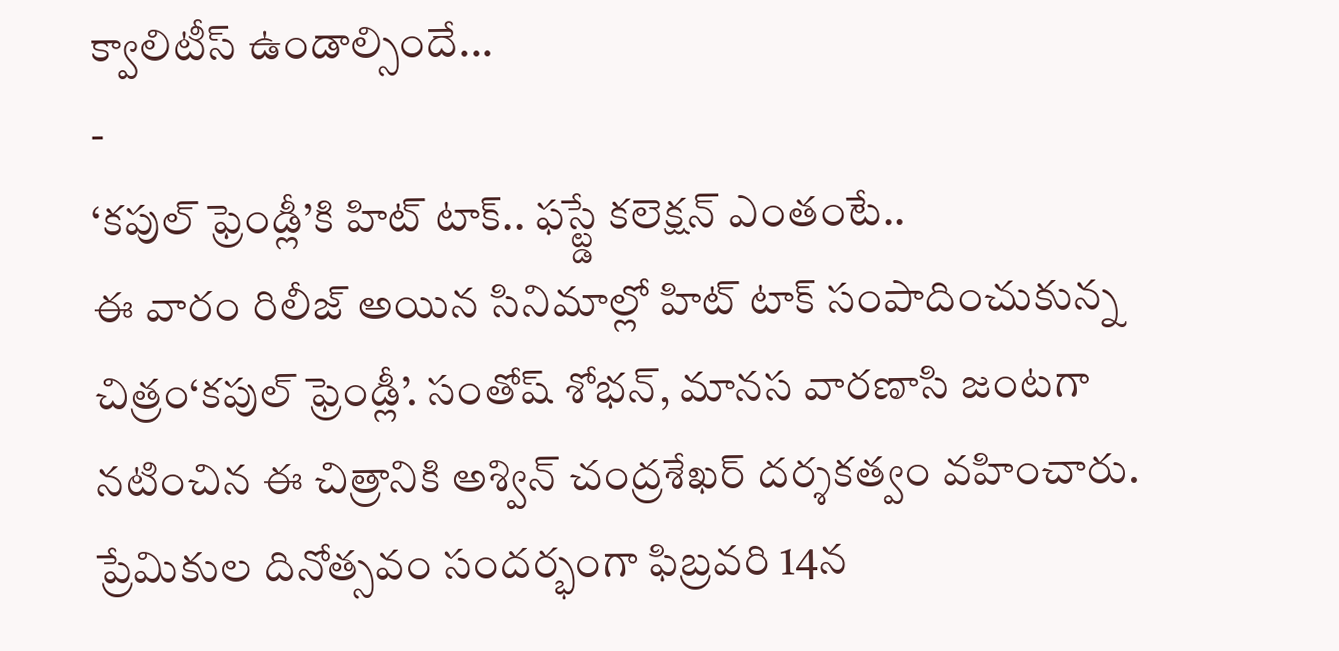క్వాలిటీస్ ఉండాల్సిందే...
-
‘కపుల్ ఫ్రెండ్లీ’కి హిట్ టాక్.. ఫస్ట్డే కలెక్షన్ ఎంతంటే..
ఈ వారం రిలీజ్ అయిన సినిమాల్లో హిట్ టాక్ సంపాదించుకున్న చిత్రం‘కపుల్ ఫ్రెండ్లీ’. సంతోష్ శోభన్, మానస వారణాసి జంటగా నటించిన ఈ చిత్రానికి అశ్విన్ చంద్రశేఖర్ దర్శకత్వం వహించారు. ప్రేమికుల దినోత్సవం సందర్భంగా ఫిబ్రవరి 14న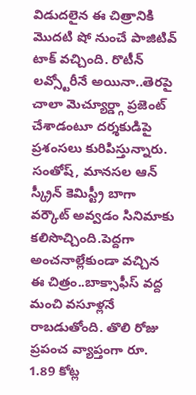విడుదలైన ఈ చిత్రానికి మొదటి షో నుంచే పాజిటివ్ టాక్ వచ్చింది. రొటీన్ లవ్స్టోరీనే అయినా..తెరపై చాలా మెచ్యూర్డ్గా ప్రజెంట్ చేశాడంటూ దర్శకుడిపై ప్రశంసలు కురిపిస్తున్నారు. సంతోష్, మానసల ఆన్ స్క్రీన్ కెమిస్ట్రీ బాగా వర్కౌట్ అవ్వడం సినిమాకు కలిసొచ్చింది.పెద్దగా అంచనాల్లేకుండా వచ్చిన ఈ చిత్రం..బాక్సాఫీస్ వద్ద మంచి వసూళ్లనే రాబడుతోంది. తొలి రోజు ప్రపంచ వ్యాప్తంగా రూ. 1.89 కోట్ల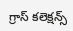గ్రాస్ కలెక్షన్స్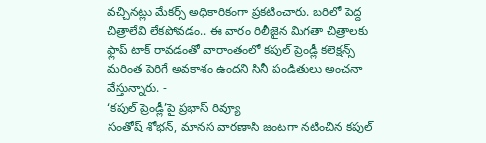వచ్చినట్లు మేకర్స్ అధికారికంగా ప్రకటించారు. బరిలో పెద్ద చిత్రాలేవి లేకపోవడం.. ఈ వారం రిలీజైన మిగతా చిత్రాలకు ఫ్లాప్ టాక్ రావడంతో వారాంతంలో కపుల్ ప్రెండ్లీ కలెక్షన్స్ మరింత పెరిగే అవకాశం ఉందని సినీ పండితులు అంచనా వేస్తున్నారు. -
‘కపుల్ ప్రెండ్లీ’పై ప్రభాస్ రివ్యూ
సంతోష్ శోభన్, మానస వారణాసి జంటగా నటించిన కపుల్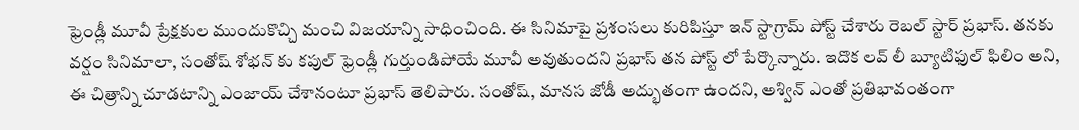ఫ్రెండ్లీ మూవీ ప్రేక్షకుల ముందుకొచ్చి మంచి విజయాన్ని సాధించింది. ఈ సినిమాపై ప్రశంసలు కురిపిస్తూ ఇన్ స్టాగ్రామ్ పోస్ట్ చేశారు రెబల్ స్టార్ ప్రభాస్. తనకు వర్షం సినిమాలా, సంతోష్ శోభన్ కు కపుల్ ఫ్రెండ్లీ గుర్తుండిపోయే మూవీ అవుతుందని ప్రభాస్ తన పోస్ట్ లో పేర్కొన్నారు. ఇదొక లవ్ లీ బ్యూటిఫుల్ ఫిలిం అని, ఈ చిత్రాన్ని చూడటాన్ని ఎంజాయ్ చేశానంటూ ప్రభాస్ తెలిపారు. సంతోష్, మానస జోడీ అద్భుతంగా ఉందని, అశ్విన్ ఎంతో ప్రతిభావంతంగా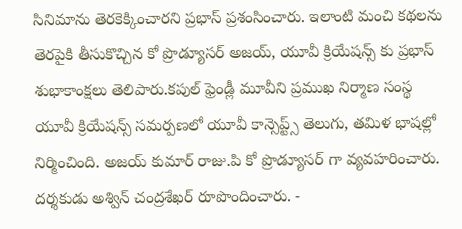సినిమాను తెరకెక్కించారని ప్రభాస్ ప్రశంసించారు. ఇలాంటి మంచి కథలను తెరపైకి తీసుకొచ్చిన కో ప్రొడ్యూసర్ అజయ్, యూవీ క్రియేషన్స్ కు ప్రభాస్ శుభాకాంక్షలు తెలిపారు.కపుల్ ఫ్రెండ్లీ మూవీని ప్రముఖ నిర్మాణ సంస్థ యూవీ క్రియేషన్స్ సమర్పణలో యూవీ కాన్సెప్ట్స్ తెలుగు, తమిళ భాషల్లో నిర్మించింది. అజయ్ కుమార్ రాజు.పి కో ప్రొడ్యూసర్ గా వ్యవహరించారు. దర్శకుడు అశ్విన్ చంద్రశేఖర్ రూపొందించారు. -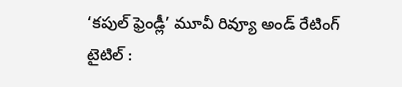‘కపుల్ ఫ్రెండ్లీ’ మూవీ రివ్యూ అండ్ రేటింగ్
టైటిల్ :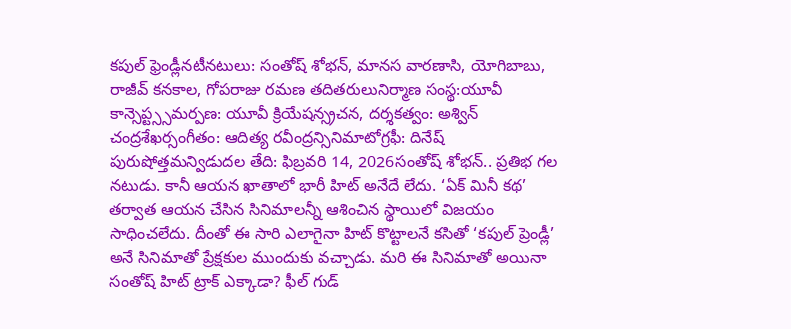కపుల్ ఫ్రెండ్లీనటీనటులు: సంతోష్ శోభన్, మానస వారణాసి, యోగిబాబు, రాజీవ్ కనకాల, గోపరాజు రమణ తదితరులునిర్మాణ సంస్థ:యూవీ కాన్సెప్ట్స్సమర్పణ: యూవీ క్రియేషన్స్రచన, దర్శకత్వం: అశ్విన్ చంద్రశేఖర్సంగీతం: ఆదిత్య రవీంద్రన్సినిమాటోగ్రఫీ: దినేష్ పురుషోత్తమన్విడుదల తేది: ఫిబ్రవరి 14, 2026సంతోష్ శోభన్.. ప్రతిభ గల నటుడు. కానీ ఆయన ఖాతాలో భారీ హిట్ అనేదే లేదు. ‘ఏక్ మినీ కథ’ తర్వాత ఆయన చేసిన సినిమాలన్నీ ఆశించిన స్థాయిలో విజయం సాధించలేదు. దీంతో ఈ సారి ఎలాగైనా హిట్ కొట్టాలనే కసితో ‘కపుల్ ప్రెండ్లీ’ అనే సినిమాతో ప్రేక్షకుల ముందుకు వచ్చాడు. మరి ఈ సినిమాతో అయినా సంతోష్ హిట్ ట్రాక్ ఎక్కాడా? ఫీల్ గుడ్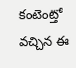కంటెంట్తో వచ్చిన ఈ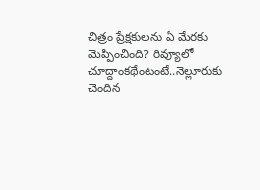చిత్రం ప్రేక్షకులను ఏ మేరకు మెప్పించింది? రివ్యూలో చూద్దాంకథేంటంటే..నెల్లూరుకు చెందిన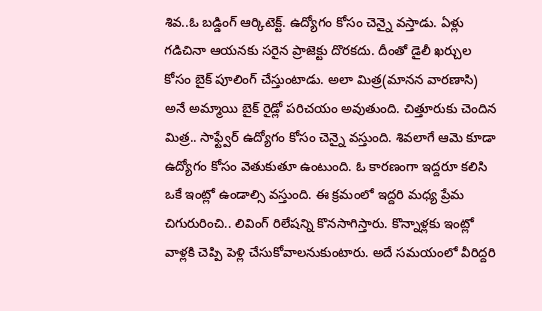శివ..ఓ బడ్డింగ్ ఆర్కిటెక్ట్. ఉద్యోగం కోసం చెన్నై వస్తాడు. ఏళ్లు గడిచినా ఆయనకు సరైన ప్రాజెక్టు దొరకదు. దీంతో డైలీ ఖర్చుల కోసం బైక్ పూలింగ్ చేస్తుంటాడు. అలా మిత్ర(మానన వారణాసి) అనే అమ్మాయి బైక్ రైడ్లో పరిచయం అవుతుంది. చిత్తూరుకు చెందిన మిత్ర.. సాఫ్ట్వేర్ ఉద్యోగం కోసం చెన్నై వస్తుంది. శివలాగే ఆమె కూడా ఉద్యోగం కోసం వెతుకుతూ ఉంటుంది. ఓ కారణంగా ఇద్దరూ కలిసి ఒకే ఇంట్లో ఉండాల్సి వస్తుంది. ఈ క్రమంలో ఇద్దరి మధ్య ప్రేమ చిగురురించి.. లివింగ్ రిలేషన్ని కొనసాగిస్తారు. కొన్నాళ్లకు ఇంట్లో వాళ్లకి చెప్పి పెళ్లి చేసుకోవాలనుకుంటారు. అదే సమయంలో వీరిద్దరి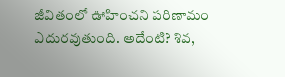జీవితంలో ఊహించని పరిణామం ఎదురవుతుంది. అదేంటి? శివ,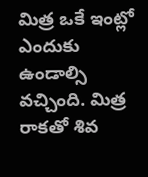మిత్ర ఒకే ఇంట్లో ఎందుకు ఉండాల్సి వచ్చింది. మిత్ర రాకతో శివ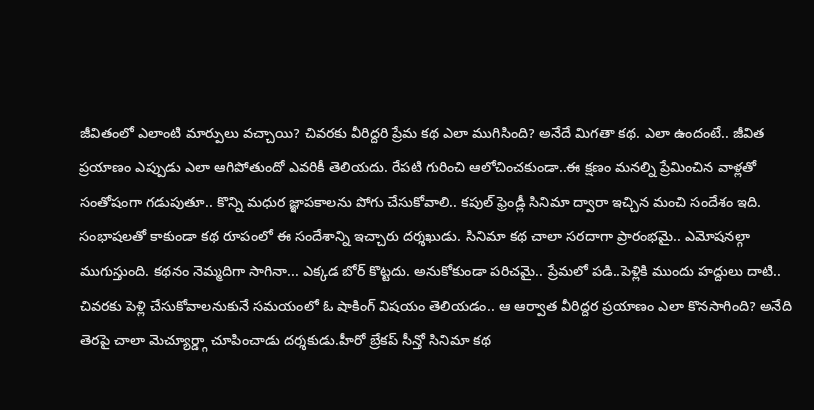జీవితంలో ఎలాంటి మార్పులు వచ్చాయి? చివరకు వీరిద్దరి ప్రేమ కథ ఎలా ముగిసింది? అనేదే మిగతా కథ. ఎలా ఉందంటే.. జీవిత ప్రయాణం ఎప్పుడు ఎలా ఆగిపోతుందో ఎవరికీ తెలియదు. రేపటి గురించి ఆలోచించకుండా..ఈ క్షణం మనల్ని ప్రేమించిన వాళ్లతో సంతోషంగా గడుపుతూ.. కొన్ని మధుర జ్ఞాపకాలను పోగు చేసుకోవాలి.. కపుల్ ఫ్రెండ్లీ సినిమా ద్వారా ఇచ్చిన మంచి సందేశం ఇది. సంభాషలతో కాకుండా కథ రూపంలో ఈ సందేశాన్ని ఇచ్చారు దర్శఖుడు. సినిమా కథ చాలా సరదాగా ప్రారంభమై.. ఎమోషనల్గా ముగుస్తుంది. కథనం నెమ్మదిగా సాగినా... ఎక్కడ బోర్ కొట్టదు. అనుకోకుండా పరిచమై.. ప్రేమలో పడి..పెళ్లికి ముందు హద్దులు దాటి.. చివరకు పెళ్లి చేసుకోవాలనుకునే సమయంలో ఓ షాకింగ్ విషయం తెలియడం.. ఆ ఆర్వాత వీరిద్దర ప్రయాణం ఎలా కొనసాగింది? అనేది తెరపై చాలా మెచ్యూర్డ్గా చూపించాడు దర్శకుడు.హీరో బ్రేకప్ సీన్తో సినిమా కథ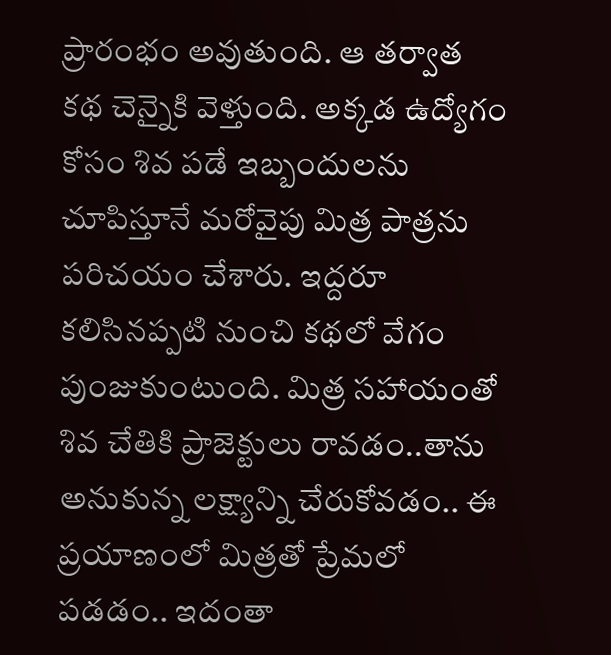ప్రారంభం అవుతుంది. ఆ తర్వాత కథ చెన్నైకి వెళ్తుంది. అక్కడ ఉద్యోగం కోసం శివ పడే ఇబ్బందులను చూపిస్తూనే మరోవైపు మిత్ర పాత్రను పరిచయం చేశారు. ఇద్దరూ కలిసినప్పటి నుంచి కథలో వేగం పుంజుకుంటుంది. మిత్ర సహాయంతో శివ చేతికి ప్రాజెక్టులు రావడం..తాను అనుకున్న లక్ష్యాన్ని చేరుకోవడం.. ఈ ప్రయాణంలో మిత్రతో ప్రేమలో పడడం.. ఇదంతా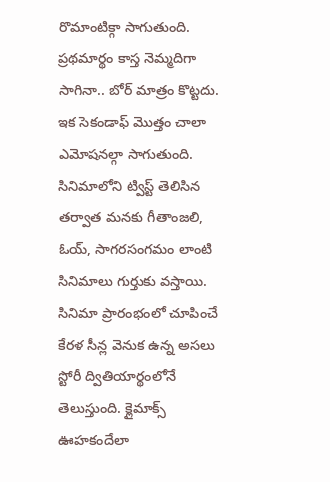రొమాంటిక్గా సాగుతుంది. ప్రథమార్థం కాస్త నెమ్మదిగా సాగినా.. బోర్ మాత్రం కొట్టదు. ఇక సెకండాఫ్ మొత్తం చాలా ఎమోషనల్గా సాగుతుంది. సినిమాలోని ట్విస్ట్ తెలిసిన తర్వాత మనకు గీతాంజలి, ఓయ్, సాగరసంగమం లాంటి సినిమాలు గుర్తుకు వస్తాయి. సినిమా ప్రారంభంలో చూపించే కేరళ సీన్ల వెనుక ఉన్న అసలు స్టోరీ ద్వితియార్థంలోనే తెలుస్తుంది. క్లైమాక్స్ ఊహకందేలా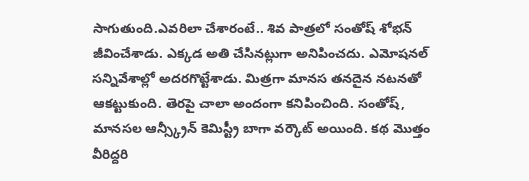సాగుతుంది.ఎవరిలా చేశారంటే.. శివ పాత్రలో సంతోష్ శోభన్ జీవించేశాడు. ఎక్కడ అతి చేసినట్లుగా అనిపించదు. ఎమోషనల్ సన్నివేశాల్లో అదరగొట్టేశాడు. మిత్రగా మానస తనదైన నటనతో ఆకట్టుకుంది. తెరపై చాలా అందంగా కనిపించింది. సంతోష్, మానసల ఆన్స్క్రీన్ కెమిస్ట్రీ బాగా వర్కౌట్ అయింది. కథ మొత్తం వీరిద్దరి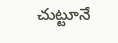చుట్టూనే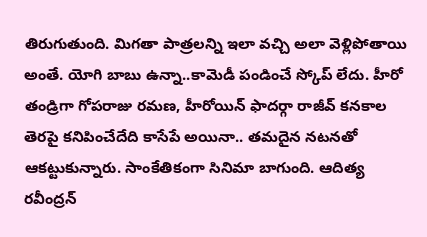తిరుగుతుంది. మిగతా పాత్రలన్ని ఇలా వచ్చి అలా వెళ్లిపోతాయి అంతే. యోగి బాబు ఉన్నా..కామెడీ పండించే స్కోప్ లేదు. హీరో తండ్రిగా గోపరాజు రమణ, హీరోయిన్ ఫాదర్గా రాజీవ్ కనకాల తెరపై కనిపించేదేది కాసేపే అయినా.. తమదైన నటనతో ఆకట్టుకున్నారు. సాంకేతికంగా సినిమా బాగుంది. ఆదిత్య రవీంద్రన్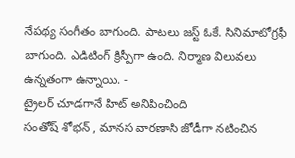నేపథ్య సంగీతం బాగుంది. పాటలు జస్ట్ ఓకే. సినిమాటోగ్రఫీ బాగుంది. ఎడిటింగ్ క్రిస్పీగా ఉంది. నిర్మాణ విలువలు ఉన్నతంగా ఉన్నాయి. -
ట్రైలర్ చూడగానే హిట్ అనిపించింది
సంతోష్ శోభన్ , మానస వారణాసి జోడీగా నటించిన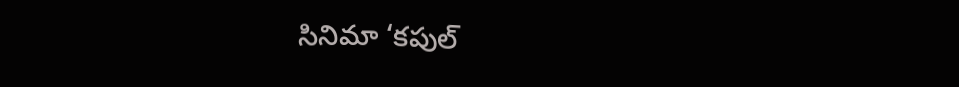సినిమా ‘కపుల్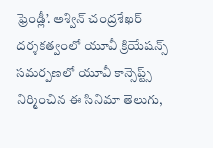ఫ్రెండ్లీ’. అశ్విన్ చంద్రశేఖర్ దర్శకత్వంలో యూవీ క్రియేషన్స్ సమర్పణలో యూవీ కాన్సెప్ట్స్ నిర్మించిన ఈ సినిమా తెలుగు,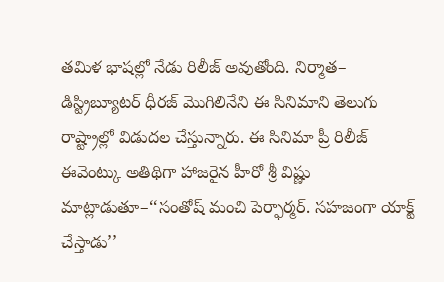తమిళ భాషల్లో నేడు రిలీజ్ అవుతోంది. నిర్మాత– డిస్ట్రిబ్యూటర్ ధీరజ్ మొగిలినేని ఈ సినిమాని తెలుగు రాష్ట్రాల్లో విడుదల చేస్తున్నారు. ఈ సినిమా ప్రీ రిలీజ్ ఈవెంట్కు అతిథిగా హాజరైన హీరో శ్రీ విష్ణు మాట్లాడుతూ–‘‘సంతోష్ మంచి పెర్ఫార్మర్. సహజంగా యాక్ట్ చేస్తాడు’’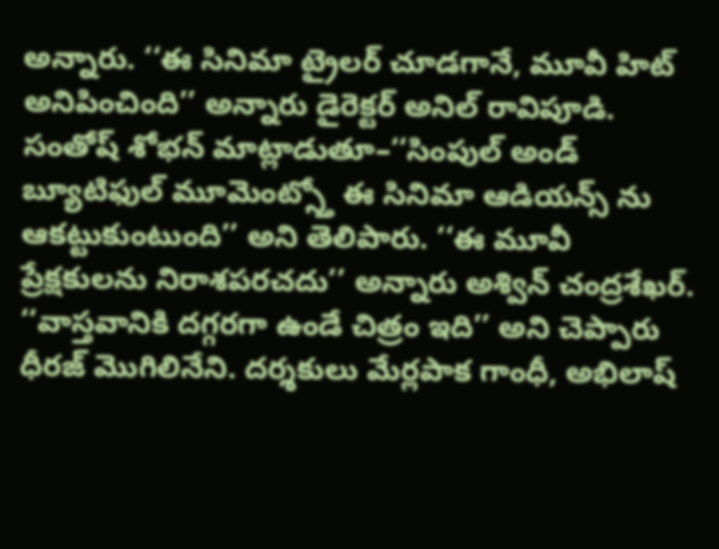అన్నారు. ‘‘ఈ సినిమా ట్రైలర్ చూడగానే, మూవీ హిట్ అనిపించింది’’ అన్నారు డైరెక్టర్ అనిల్ రావిపూడి. సంతోష్ శోభన్ మాట్లాడుతూ–‘‘సింపుల్ అండ్ బ్యూటిఫుల్ మూమెంట్స్తో ఈ సినిమా ఆడియన్స్ ను ఆకట్టుకుంటుంది’’ అని తెలిపారు. ‘‘ఈ మూవీ ప్రేక్షకులను నిరాశపరచదు’’ అన్నారు అశ్విన్ చంద్రశేఖర్. ‘‘వాస్తవానికి దగ్గరగా ఉండే చిత్రం ఇది’’ అని చెప్పారు ధీరజ్ మొగిలినేని. దర్శకులు మేర్లపాక గాంధీ, అభిలాష్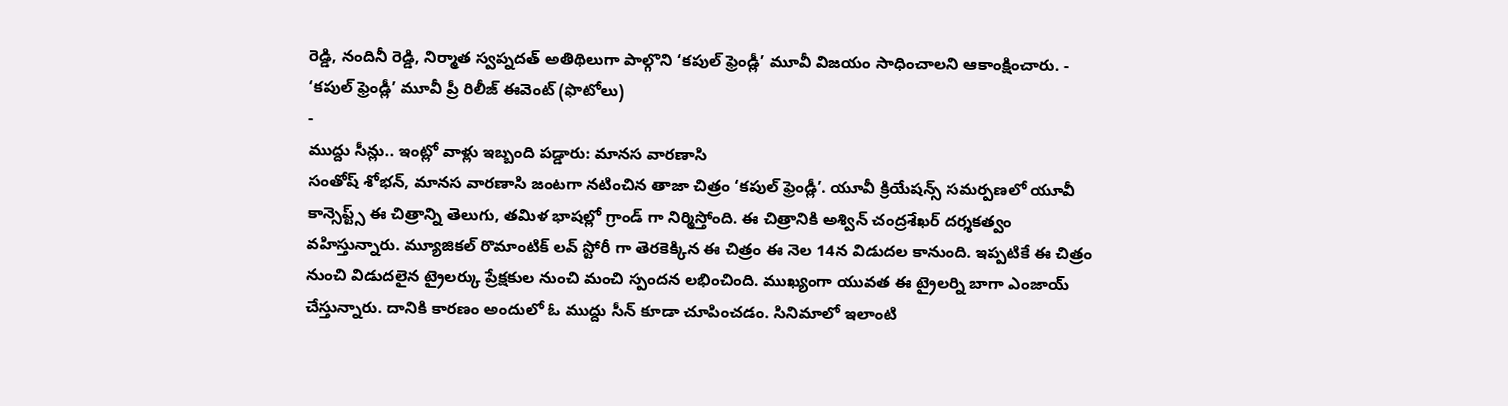రెడ్డి, నందినీ రెడ్డి, నిర్మాత స్వప్నదత్ అతిథిలుగా పాల్గొని ‘కపుల్ ఫ్రెండ్లీ’ మూవీ విజయం సాధించాలని ఆకాంక్షించారు. -
‘కపుల్ ఫ్రెండ్లీ’ మూవీ ప్రీ రిలీజ్ ఈవెంట్ (ఫొటోలు)
-
ముద్దు సీన్లు.. ఇంట్లో వాళ్లు ఇబ్బంది పడ్డారు: మానస వారణాసి
సంతోష్ శోభన్, మానస వారణాసి జంటగా నటించిన తాజా చిత్రం ‘కపుల్ ఫ్రెండ్లీ’. యూవీ క్రియేషన్స్ సమర్పణలో యూవీ కాన్సెప్ట్స్ ఈ చిత్రాన్ని తెలుగు, తమిళ భాషల్లో గ్రాండ్ గా నిర్మిస్తోంది. ఈ చిత్రానికి అశ్విన్ చంద్రశేఖర్ దర్శకత్వం వహిస్తున్నారు. మ్యూజికల్ రొమాంటిక్ లవ్ స్టోరీ గా తెరకెక్కిన ఈ చిత్రం ఈ నెల 14న విడుదల కానుంది. ఇప్పటికే ఈ చిత్రం నుంచి విడుదలైన ట్రైలర్కు ప్రేక్షకుల నుంచి మంచి స్పందన లభించింది. ముఖ్యంగా యువత ఈ ట్రైలర్ని బాగా ఎంజాయ్ చేస్తున్నారు. దానికి కారణం అందులో ఓ ముద్దు సీన్ కూడా చూపించడం. సినిమాలో ఇలాంటి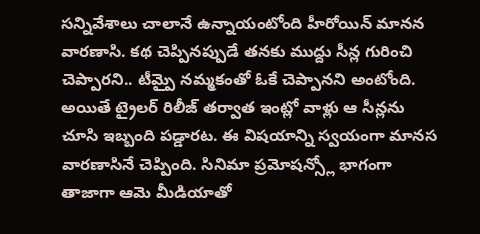సన్నివేశాలు చాలానే ఉన్నాయంటోంది హీరోయిన్ మానన వారణాసి. కథ చెప్పినప్పుడే తనకు ముద్దు సీన్ల గురించి చెప్పారని.. టీమ్పై నమ్మకంతో ఓకే చెప్పానని అంటోంది. అయితే ట్రైలర్ రిలీజ్ తర్వాత ఇంట్లో వాళ్లు ఆ సీన్లను చూసి ఇబ్బంది పడ్డారట. ఈ విషయాన్ని స్వయంగా మానస వారణాసినే చెప్పింది. సినిమా ప్రమోషన్స్లో భాగంగా తాజాగా ఆమె మీడియాతో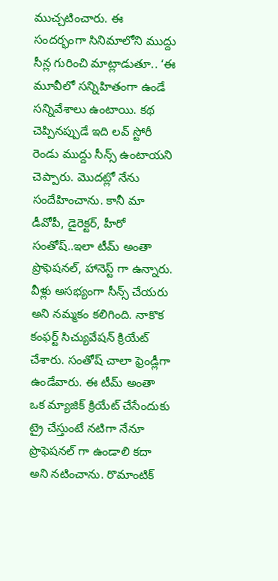ముచ్చటించారు. ఈ సందర్భంగా సినిమాలోని ముద్దు సీన్ల గురించి మాట్లాడుతూ.. ‘ఈ మూవీలో సన్నిహితంగా ఉండే సన్నివేశాలు ఉంటాయి. కథ చెప్పినప్పుడే ఇది లవ్ స్టోరీ రెండు ముద్దు సీన్స్ ఉంటాయని చెప్పారు. మొదట్లో నేను సందేహించాను. కానీ మా డీవోపీ, డైరెక్టర్, హీరో సంతోష్..ఇలా టీమ్ అంతా ప్రొఫెషనల్, హానెస్ట్ గా ఉన్నారు. వీళ్లు అసభ్యంగా సీన్స్ చేయరు అని నమ్మకం కలిగింది. నాకొక కంఫర్ట్ సిచ్యువేషన్ క్రియేట్ చేశారు. సంతోష్ చాలా ఫ్రెండ్లీగా ఉండేవారు. ఈ టీమ్ అంతా ఒక మ్యాజిక్ క్రియేట్ చేసేందుకు ట్రై చేస్తుంటే నటిగా నేనూ ప్రొఫెషనల్ గా ఉండాలి కదా అని నటించాను. రొమాంటిక్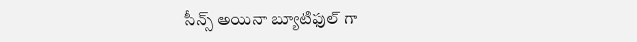సీన్స్ అయినా బ్యూటిఫుల్ గా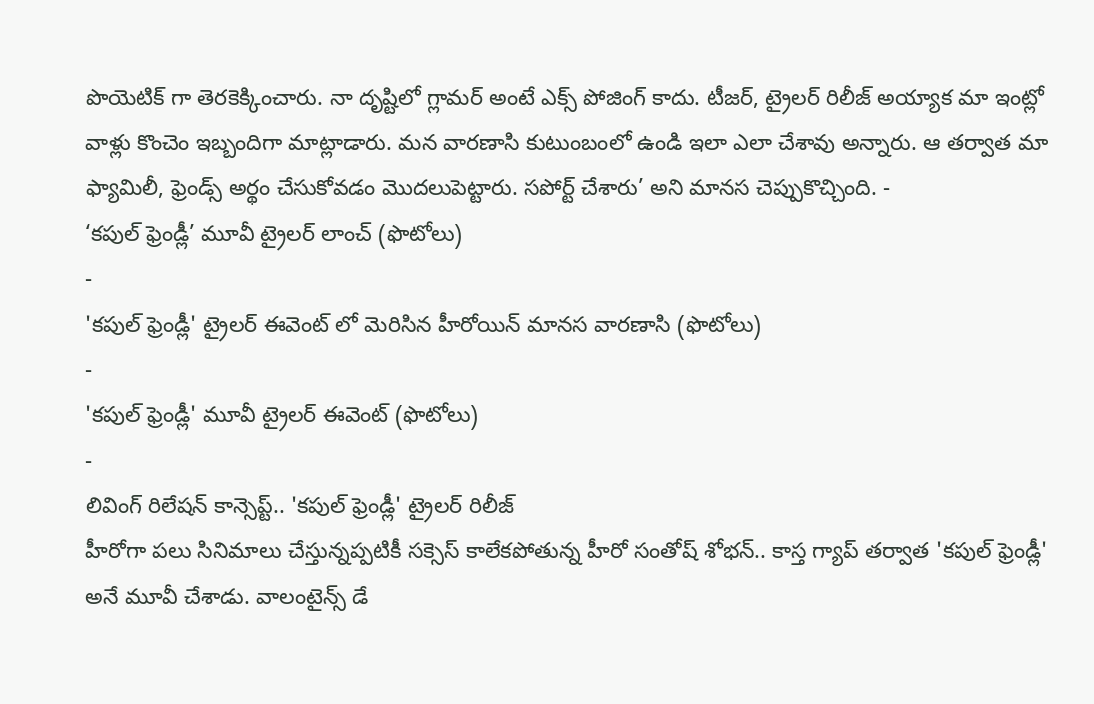పొయెటిక్ గా తెరకెక్కించారు. నా దృష్టిలో గ్లామర్ అంటే ఎక్స్ పోజింగ్ కాదు. టీజర్, ట్రైలర్ రిలీజ్ అయ్యాక మా ఇంట్లో వాళ్లు కొంచెం ఇబ్బందిగా మాట్లాడారు. మన వారణాసి కుటుంబంలో ఉండి ఇలా ఎలా చేశావు అన్నారు. ఆ తర్వాత మా ఫ్యామిలీ, ఫ్రెండ్స్ అర్థం చేసుకోవడం మొదలుపెట్టారు. సపోర్ట్ చేశారు’ అని మానస చెప్పుకొచ్చింది. -
‘కపుల్ ఫ్రెండ్లీ’ మూవీ ట్రైలర్ లాంచ్ (ఫొటోలు)
-
'కపుల్ ఫ్రెండ్లీ' ట్రైలర్ ఈవెంట్ లో మెరిసిన హీరోయిన్ మానస వారణాసి (ఫొటోలు)
-
'కపుల్ ఫ్రెండ్లీ' మూవీ ట్రైలర్ ఈవెంట్ (ఫొటోలు)
-
లివింగ్ రిలేషన్ కాన్సెప్ట్.. 'కపుల్ ఫ్రెండ్లీ' ట్రైలర్ రిలీజ్
హీరోగా పలు సినిమాలు చేస్తున్నప్పటికీ సక్సెస్ కాలేకపోతున్న హీరో సంతోష్ శోభన్.. కాస్త గ్యాప్ తర్వాత 'కపుల్ ఫ్రెండ్లీ' అనే మూవీ చేశాడు. వాలంటైన్స్ డే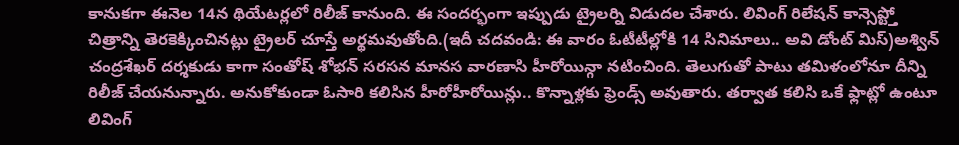కానుకగా ఈనెల 14న థియేటర్లలో రిలీజ్ కానుంది. ఈ సందర్భంగా ఇప్పుడు ట్రైలర్ని విడుదల చేశారు. లివింగ్ రిలేషన్ కాన్సెప్ట్తో చిత్రాన్ని తెరకెక్కించినట్లు ట్రైలర్ చూస్తే అర్థమవుతోంది.(ఇదీ చదవండి: ఈ వారం ఓటీటీల్లోకి 14 సినిమాలు.. అవి డోంట్ మిస్)అశ్విన్ చంద్రశేఖర్ దర్శకుడు కాగా సంతోష్ శోభన్ సరసన మానస వారణాసి హీరోయిన్గా నటించింది. తెలుగుతో పాటు తమిళంలోనూ దీన్ని రిలీజ్ చేయనున్నారు. అనుకోకుండా ఓసారి కలిసిన హీరోహీరోయిన్లు.. కొన్నాళ్లకు ఫ్రెండ్స్ అవుతారు. తర్వాత కలిసి ఒకే ఫ్లాట్లో ఉంటూ లివింగ్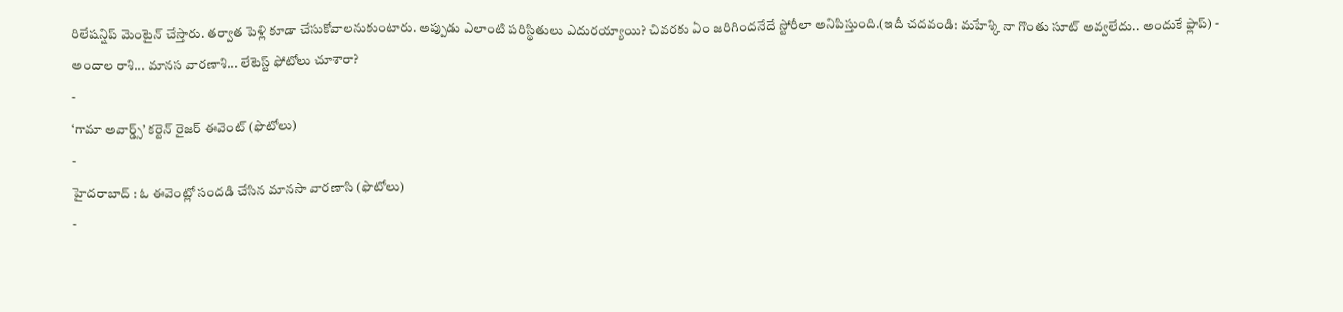రిలేషన్షిప్ మెంటైన్ చేస్తారు. తర్వాత పెళ్లి కూడా చేసుకోవాలనుకుంటారు. అప్పుడు ఎలాంటి పరిస్థితులు ఎదురయ్యాయి? చివరకు ఏం జరిగిందనేదే స్టోరీలా అనిపిస్తుంది.(ఇదీ చదవండి: మహేశ్కి నా గొంతు సూట్ అవ్వలేదు.. అందుకే ఫ్లాప్) -
అందాల రాశి... మానస వారణాశి... లేటెస్ట్ ఫోటోలు చూశారా?
-
‘గామా అవార్డ్స్’ కర్టెన్ రైజర్ ఈవెంట్ (ఫొటోలు)
-
హైదరాబాద్ : ఓ ఈవెంట్లో సందడి చేసిన మానసా వారణాసి (ఫొటోలు)
-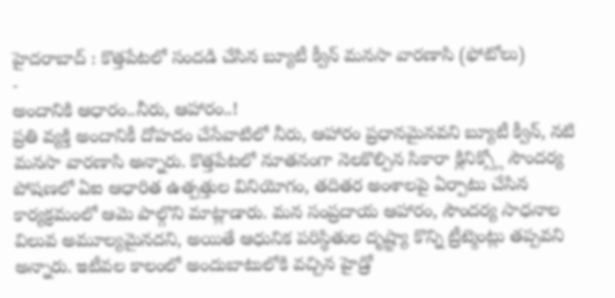హైదరాబాద్ : కొత్తపేటలో సందడి చేసిన బ్యూటీ క్వీన్ మనసా వారణాసి (ఫోటోలు)
-
అందానికి ఆధారం..నీరు, ఆహారం..!
ప్రతి వ్యక్తి అందానికీ దోహదం చేసేవాటిలో నీరు, ఆహారం ప్రధానమైనవని బ్యూటీ క్వీన్, నటి మనసా వారణాసి అన్నారు. కొత్తపేటలో నూతనంగా నెలకొల్పిన సికారా క్లినిక్స్లో సౌందర్య పోషణలో ఏఐ ఆధారిత ఉత్పత్తుల వినియోగం, తదితర అంశాలపై ఏర్పాటు చేసిన కార్యక్రమంలో ఆమె పాల్గొని మాట్లాడారు. మన సంప్రదాయ ఆహారం, సౌందర్య సాధనాల విలువ అమూల్యమైనదని, అయితే ఆధునిక పరిస్థితుల దృష్ట్యా కొన్ని ట్రీట్మెంట్లు తప్పవని అన్నారు. ఇటీవల కాలంలో అందుబాటులోకి వచ్చిన హైడ్రో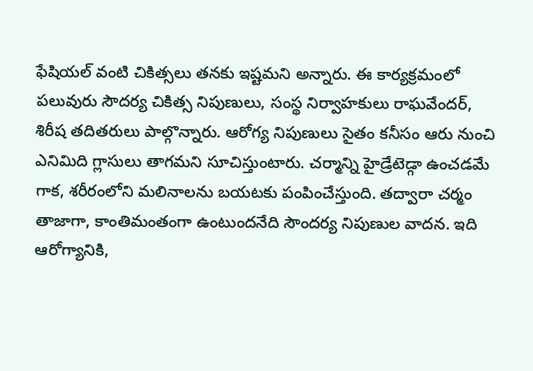ఫేషియల్ వంటి చికిత్సలు తనకు ఇష్టమని అన్నారు. ఈ కార్యక్రమంలో పలువురు సౌదర్య చికిత్స నిపుణులు, సంస్థ నిర్వాహకులు రాఘవేందర్, శిరీష తదితరులు పాల్గొన్నారు. ఆరోగ్య నిపుణులు సైతం కనీసం ఆరు నుంచి ఎనిమిది గ్లాసులు తాగమని సూచిస్తుంటారు. చర్మాన్ని హైడ్రేటెడ్గా ఉంచడమే గాక, శరీరంలోని మలినాలను బయటకు పంపించేస్తుంది. తద్వారా చర్మం తాజాగా, కాంతిమంతంగా ఉంటుందనేది సౌందర్య నిపుణుల వాదన. ఇది ఆరోగ్యానికి,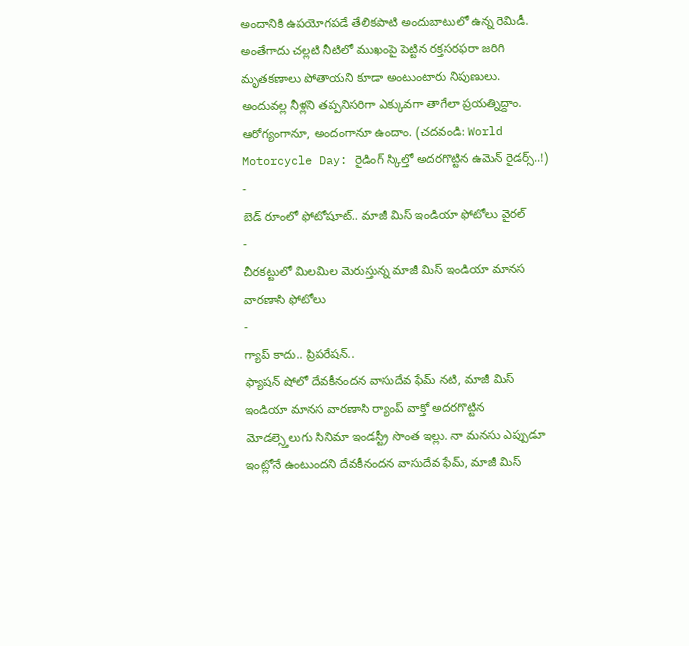అందానికి ఉపయోగపడే తేలికపాటి అందుబాటులో ఉన్న రెమిడీ. అంతేగాదు చల్లటి నీటిలో ముఖంపై పెట్టిన రక్తసరఫరా జరిగి మృతకణాలు పోతాయని కూడా అంటుంటారు నిపుణులు. అందువల్ల నీళ్లని తప్పనిసరిగా ఎక్కువగా తాగేలా ప్రయత్నిద్దాం. ఆరోగ్యంగానూ, అందంగానూ ఉందాం. (చదవండి: World Motorcycle Day: రైడింగ్ స్కిల్తో అదరగొట్టిన ఉమెన్ రైడర్స్..!) -
బెడ్ రూంలో ఫోటోషూట్.. మాజీ మిస్ ఇండియా ఫోటోలు వైరల్
-
చీరకట్టులో మిలమిల మెరుస్తున్న మాజీ మిస్ ఇండియా మానస వారణాసి ఫోటోలు
-
గ్యాప్ కాదు.. ప్రిపరేషన్..
ఫ్యాషన్ షోలో దేవకీనందన వాసుదేవ ఫేమ్ నటి, మాజీ మిస్ ఇండియా మానస వారణాసి ర్యాంప్ వాక్తో అదరగొట్టిన మోడల్స్తెలుగు సినిమా ఇండస్ట్రీ సొంత ఇల్లు. నా మనసు ఎప్పుడూ ఇంట్లోనే ఉంటుందని దేవకీనందన వాసుదేవ ఫేమ్, మాజీ మిస్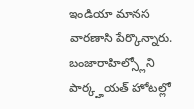ఇండియా మానస వారణాసి పేర్కొన్నారు. బంజారాహిల్స్లోని పార్క్హయత్ హోటల్లో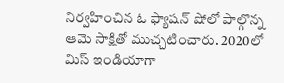నిర్వహించిన ఓ ఫ్యాషన్ షోలో పాల్గొన్న ఆమె సాక్షితో ముచ్చటించారు. 2020లో మిస్ ఇండియాగా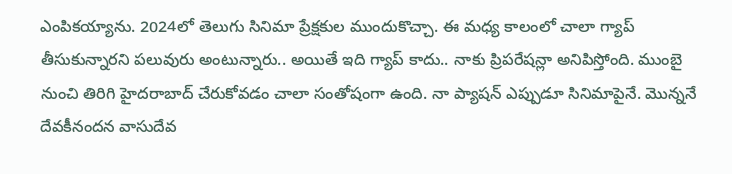ఎంపికయ్యాను. 2024లో తెలుగు సినిమా ప్రేక్షకుల ముందుకొచ్చా. ఈ మధ్య కాలంలో చాలా గ్యాప్ తీసుకున్నారని పలువురు అంటున్నారు.. అయితే ఇది గ్యాప్ కాదు.. నాకు ప్రిపరేషన్లా అనిపిస్తోంది. ముంబై నుంచి తిరిగి హైదరాబాద్ చేరుకోవడం చాలా సంతోషంగా ఉంది. నా ప్యాషన్ ఎప్పుడూ సినిమాపైనే. మొన్ననే దేవకీనందన వాసుదేవ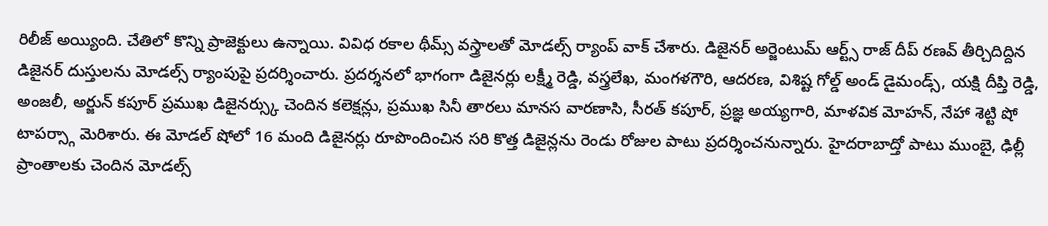రిలీజ్ అయ్యింది. చేతిలో కొన్ని ప్రాజెక్టులు ఉన్నాయి. వివిధ రకాల థీమ్స్ వస్త్రాలతో మోడల్స్ ర్యాంప్ వాక్ చేశారు. డిజైనర్ అర్జెంటుమ్ ఆర్ట్స్ రాజ్ దీప్ రణవ్ తీర్చిదిద్దిన డిజైనర్ దుస్తులను మోడల్స్ ర్యాంపుపై ప్రదర్శించారు. ప్రదర్శనలో భాగంగా డిజైనర్లు లక్ష్మీ రెడ్డి, వస్త్రలేఖ, మంగళగౌరి, ఆదరణ, విశిష్ట గోల్డ్ అండ్ డైమండ్స్, యక్షి దీప్తి రెడ్డి, అంజలీ, అర్జున్ కపూర్ ప్రముఖ డిజైనర్స్కు చెందిన కలెక్షన్లు, ప్రముఖ సినీ తారలు మానస వారణాసి, సీరత్ కపూర్, ప్రజ్ఞ అయ్యగారి, మాళవిక మోహన్, నేహా శెట్టి షో టాపర్స్గా మెరిశారు. ఈ మోడల్ షోలో 16 మంది డిజైనర్లు రూపొందించిన సరి కొత్త డిజైన్లను రెండు రోజుల పాటు ప్రదర్శించనున్నారు. హైదరాబాద్తో పాటు ముంబై, ఢిల్లీ ప్రాంతాలకు చెందిన మోడల్స్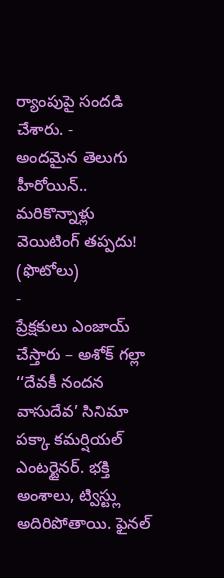ర్యాంపుపై సందడి చేశారు. -
అందమైన తెలుగు హీరోయిన్.. మరికొన్నాళ్లు వెయిటింగ్ తప్పదు! (ఫొటోలు)
-
ప్రేక్షకులు ఎంజాయ్ చేస్తారు – అశోక్ గల్లా
‘‘దేవకీ నందన వాసుదేవ’ సినిమా పక్కా కమర్షియల్ ఎంటర్టైనర్. భక్తి అంశాలు, ట్విస్ట్లు అదిరిపోతాయి. ఫైనల్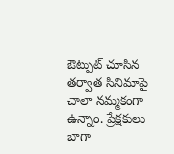ఔట్పుట్ చూసిన తర్వాత సినిమాపై చాలా నమ్మకంగా ఉన్నాం. ప్రేక్షకులు బాగా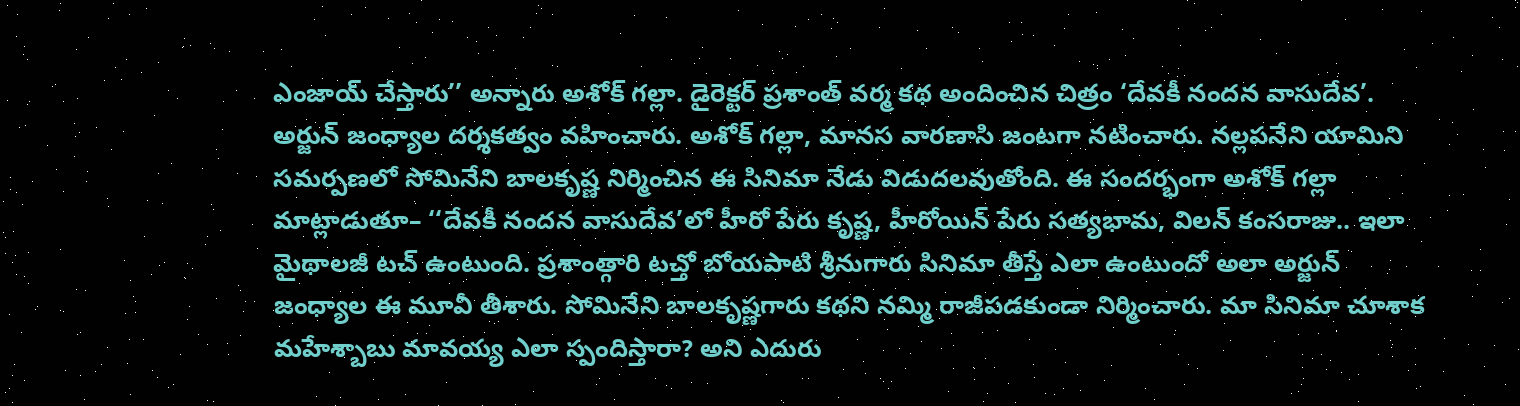ఎంజాయ్ చేస్తారు’’ అన్నారు అశోక్ గల్లా. డైరెక్టర్ ప్రశాంత్ వర్మ కథ అందించిన చిత్రం ‘దేవకీ నందన వాసుదేవ’. అర్జున్ జంధ్యాల దర్శకత్వం వహించారు. అశోక్ గల్లా, మానస వారణాసి జంటగా నటించారు. నల్లపనేని యామిని సమర్పణలో సోమినేని బాలకృష్ణ నిర్మించిన ఈ సినిమా నేడు విడుదలవుతోంది. ఈ సందర్భంగా అశోక్ గల్లా మాట్లాడుతూ– ‘‘దేవకీ నందన వాసుదేవ’లో హీరో పేరు కృష్ణ, హీరోయిన్ పేరు సత్యభామ, విలన్ కంసరాజు.. ఇలా మైథాలజీ టచ్ ఉంటుంది. ప్రశాంత్గారి టచ్తో బోయపాటి శ్రీనుగారు సినిమా తీస్తే ఎలా ఉంటుందో అలా అర్జున్ జంధ్యాల ఈ మూవీ తీశారు. సోమినేని బాలకృష్ణగారు కథని నమ్మి రాజీపడకుండా నిర్మించారు. మా సినిమా చూశాక మహేశ్బాబు మావయ్య ఎలా స్పందిస్తారా? అని ఎదురు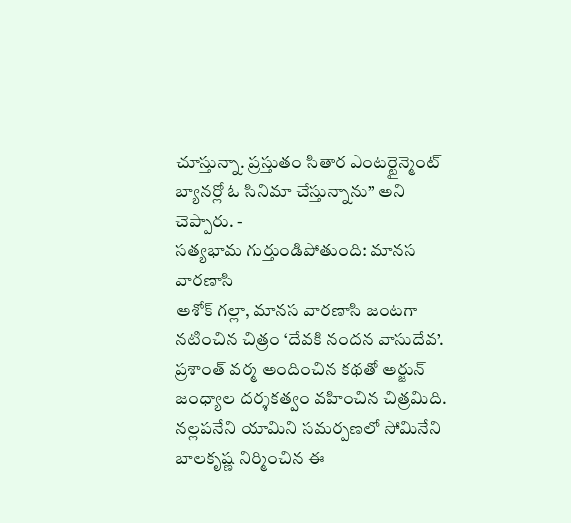చూస్తున్నా. ప్రస్తుతం సితార ఎంటర్టైన్మెంట్ బ్యానర్లో ఓ సినిమా చేస్తున్నాను’’ అని చెప్పారు. -
సత్యభామ గుర్తుండిపోతుంది: మానస వారణాసి
అశోక్ గల్లా, మానస వారణాసి జంటగా నటించిన చిత్రం ‘దేవకి నందన వాసుదేవ’. ప్రశాంత్ వర్మ అందించిన కథతో అర్జున్ జంధ్యాల దర్శకత్వం వహించిన చిత్రమిది. నల్లపనేని యామిని సమర్పణలో సోమినేని బాలకృష్ణ నిర్మించిన ఈ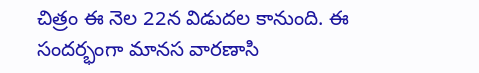చిత్రం ఈ నెల 22న విడుదల కానుంది. ఈ సందర్భంగా మానస వారణాసి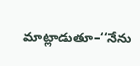మాట్లాడుతూ–‘‘నేను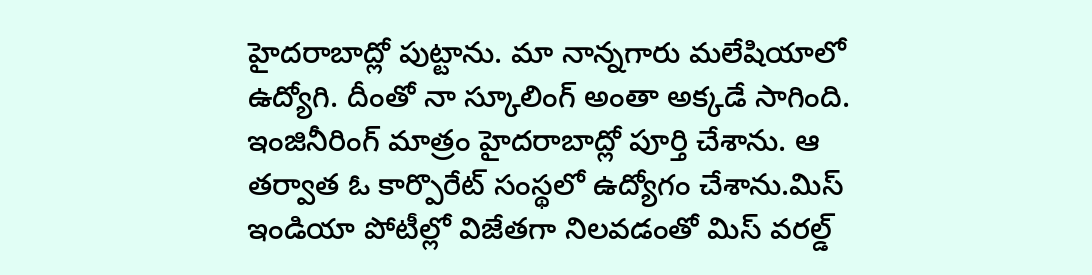హైదరాబాద్లో పుట్టాను. మా నాన్నగారు మలేషియాలో ఉద్యోగి. దీంతో నా స్కూలింగ్ అంతా అక్కడే సాగింది. ఇంజినీరింగ్ మాత్రం హైదరాబాద్లో పూర్తి చేశాను. ఆ తర్వాత ఓ కార్పొరేట్ సంస్థలో ఉద్యోగం చేశాను.మిస్ ఇండియా పోటీల్లో విజేతగా నిలవడంతో మిస్ వరల్డ్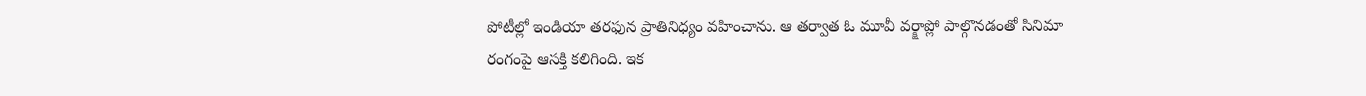పోటీల్లో ఇండియా తరఫున ప్రాతినిధ్యం వహించాను. ఆ తర్వాత ఓ మూవీ వర్క్షాప్లో పాల్గొనడంతో సినిమా రంగంపై ఆసక్తి కలిగింది. ఇక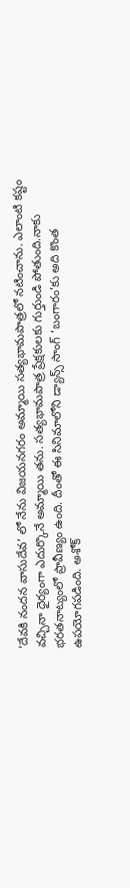‘దేవకి నందన వాసుదేవ’ లో నేను విజయనగరం అమ్మాయి సత్యభామపాత్రలో నటించాను. ఎలాంటి కష్టం వచ్చినా ధైర్యంగా ఎదుర్కొనే అమ్మాయి తను. సత్యభామపాత్ర ప్రేక్షకులకు గుర్తుండి పోతుంది.నాకు భరతనాట్యంలో ప్రావీణ్యం ఉంది. దీంతో ఈ సినిమాలోని డ్యాన్స్ సాంగ్ ‘బంగారం’కు అది కొంత ఉపయోగపడింది. అశోక్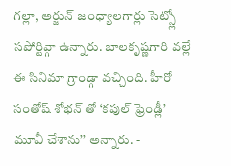గల్లా, అర్జున్ జంధ్యాలగార్లు సెట్స్లో సపోర్టివ్గా ఉన్నారు. బాలకృష్ణగారి వల్లే ఈ సినిమా గ్రాండ్గా వచ్చింది. హీరో సంతోష్ శోభన్ తో ‘కపుల్ ఫ్రెండ్లీ’ మూవీ చేశాను’’ అన్నారు. -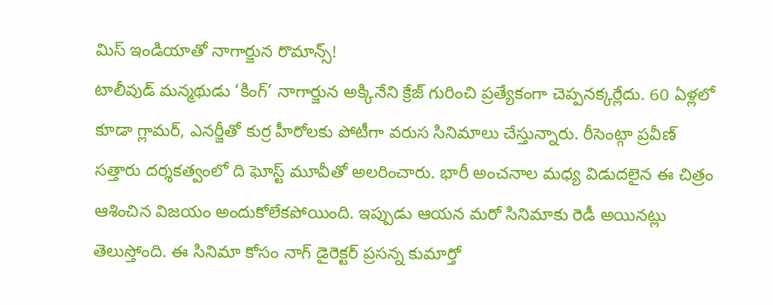మిస్ ఇండియాతో నాగార్జున రొమాన్స్!
టాలీవుడ్ మన్మథుడు ‘కింగ్’ నాగార్జున అక్కినేని క్రేజ్ గురించి ప్రత్యేకంగా చెప్పనక్కర్లేదు. 60 ఏళ్లలో కూడా గ్లామర్, ఎనర్జీతో కుర్ర హీరోలకు పోటీగా వరుస సినిమాలు చేస్తున్నారు. రీసెంట్గా ప్రవీణ్ సత్తారు దర్శకత్వంలో ది ఘోస్ట్ మూవీతో అలరించారు. భారీ అంచనాల మధ్య విడుదలైన ఈ చిత్రం ఆశించిన విజయం అందుకోలేకపోయింది. ఇప్పుడు ఆయన మరో సినిమాకు రెడీ అయినట్లు తెలుస్తోంది. ఈ సినిమా కోసం నాగ్ డైరెక్టర్ ప్రసన్న కుమార్తో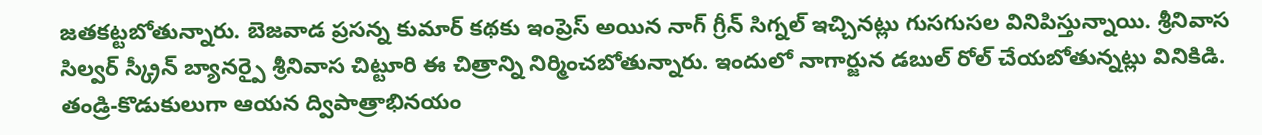జతకట్టబోతున్నారు. బెజవాడ ప్రసన్న కుమార్ కథకు ఇంప్రెస్ అయిన నాగ్ గ్రీన్ సిగ్నల్ ఇచ్చినట్లు గుసగుసల వినిపిస్తున్నాయి. శ్రీనివాస సిల్వర్ స్క్రీన్ బ్యానర్పై శ్రీనివాస చిట్టూరి ఈ చిత్రాన్ని నిర్మించబోతున్నారు. ఇందులో నాగార్జున డబుల్ రోల్ చేయబోతున్నట్లు వినికిడి. తండ్రి-కొడుకులుగా ఆయన ద్విపాత్రాభినయం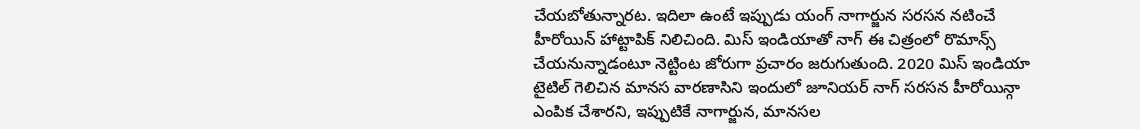చేయబోతున్నారట. ఇదిలా ఉంటే ఇప్పుడు యంగ్ నాగార్జున సరసన నటించే హీరోయిన్ హాట్టాపిక్ నిలిచింది. మిస్ ఇండియాతో నాగ్ ఈ చిత్రంలో రొమాన్స్ చేయనున్నాడంటూ నెట్టింట జోరుగా ప్రచారం జరుగుతుంది. 2020 మిస్ ఇండియా టైటిల్ గెలిచిన మానస వారణాసిని ఇందులో జూనియర్ నాగ్ సరసన హీరోయిన్గా ఎంపిక చేశారని, ఇప్పుటికే నాగార్జున, మానసల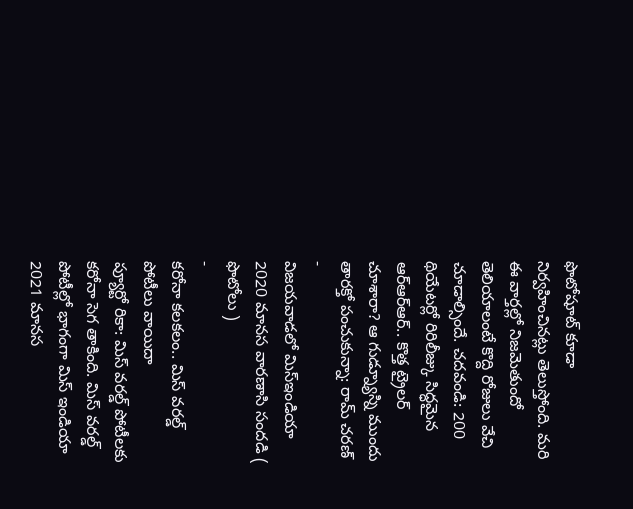ఫొటోషూట్ కూడా నిర్వహించినట్లు తెలుస్తోంది. మరి ఈ వార్తల్లో నిజమెతుందో తెలియాలంటే కొద్ది రోజులు వేచి చూడాల్సిందే. చదవండి: 200 థియేటర్లో రిరిలీజ్కు సిద్ధమైన ఆర్ఆర్ఆర్.. కొత్త ట్రైలర్ చూశారా? ఆ గుడ్న్యూస్ని ముందు తారక్తో పంచుకున్నా: రామ్ చరణ్ -
విజయవాడలో మిస్ఇండియా 2020 మానస వారణాసి సందడి ( ఫొటోలు )
-
కరోనా కలకలం.. మిస్ వరల్డ్ పోటీలు వాయిదా
ప్యూర్టో రికా: మిస్ వరల్డ్ పోటీలకు కరోనా సెగ తాకింది. మిస్ వరల్డ్ పోటీల్లో భాగంగా మిస్ ఇండియా 2021 మానస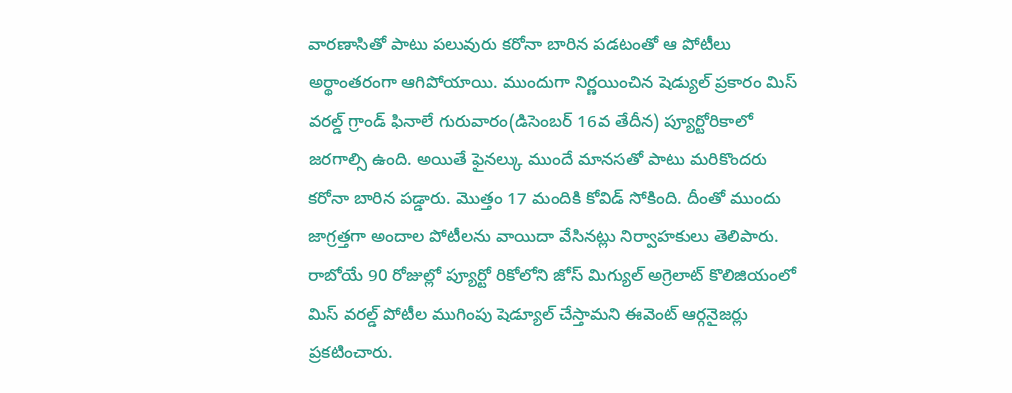వారణాసితో పాటు పలువురు కరోనా బారిన పడటంతో ఆ పోటీలు అర్థాంతరంగా ఆగిపోయాయి. ముందుగా నిర్ణయించిన షెడ్యుల్ ప్రకారం మిస్ వరల్డ్ గ్రాండ్ ఫినాలే గురువారం(డిసెంబర్ 16వ తేదీన) ప్యూర్టోరికాలో జరగాల్సి ఉంది. అయితే ఫైనల్కు ముందే మానసతో పాటు మరికొందరు కరోనా బారిన పడ్డారు. మొత్తం 17 మందికి కోవిడ్ సోకింది. దీంతో ముందు జాగ్రత్తగా అందాల పోటీలను వాయిదా వేసినట్లు నిర్వాహకులు తెలిపారు. రాబోయే 90 రోజుల్లో ప్యూర్టో రికోలోని జోస్ మిగ్యుల్ అగ్రెలాట్ కొలిజియంలో మిస్ వరల్డ్ పోటీల ముగింపు షెడ్యూల్ చేస్తామని ఈవెంట్ ఆర్గనైజర్లు ప్రకటించారు.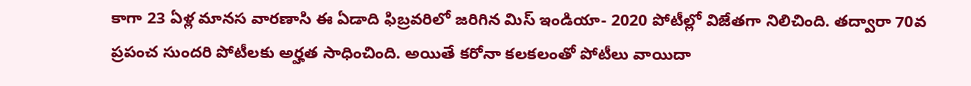కాగా 23 ఏళ్ల మానస వారణాసి ఈ ఏడాది ఫిబ్రవరిలో జరిగిన మిస్ ఇండియా- 2020 పోటీల్లో విజేతగా నిలిచింది. తద్వారా 70వ ప్రపంచ సుందరి పోటీలకు అర్హత సాధించింది. అయితే కరోనా కలకలంతో పోటీలు వాయిదా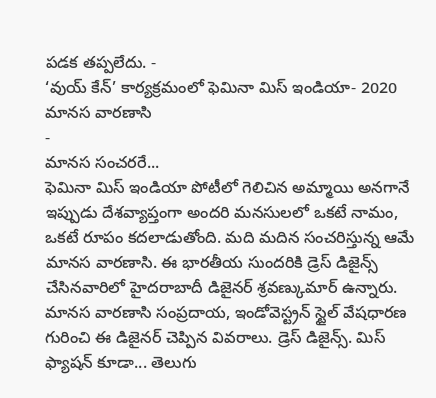పడక తప్పలేదు. -
‘వుయ్ కేన్’ కార్యక్రమంలో ఫెమినా మిస్ ఇండియా- 2020 మానస వారణాసి
-
మానస సంచరరే...
ఫెమినా మిస్ ఇండియా పోటీలో గెలిచిన అమ్మాయి అనగానే ఇప్పుడు దేశవ్యాప్తంగా అందరి మనసులలో ఒకటే నామం, ఒకటే రూపం కదలాడుతోంది. మది మదిన సంచరిస్తున్న ఆమే మానస వారణాసి. ఈ భారతీయ సుందరికి డ్రెస్ డిజైన్స్ చేసినవారిలో హైదరాబాదీ డిజైనర్ శ్రవణ్కుమార్ ఉన్నారు. మానస వారణాసి సంప్రదాయ, ఇండోవెస్ట్రన్ స్టైల్ వేషధారణ గురించి ఈ డిజైనర్ చెప్పిన వివరాలు. డ్రెస్ డిజైన్స్. మిస్ ఫ్యాషన్ కూడా... తెలుగు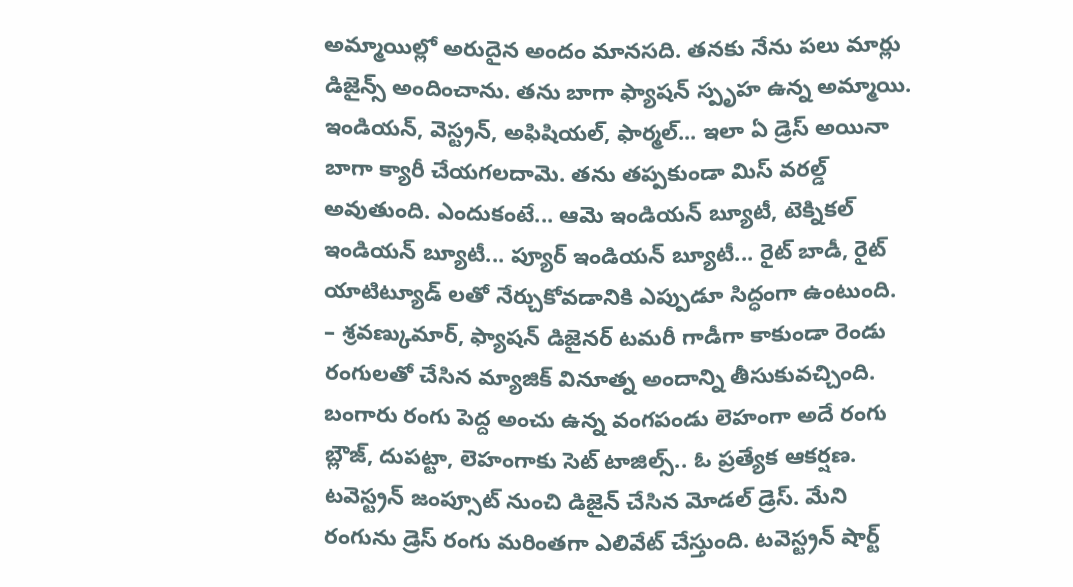అమ్మాయిల్లో అరుదైన అందం మానసది. తనకు నేను పలు మార్లు డిజైన్స్ అందించాను. తను బాగా ఫ్యాషన్ స్పృహ ఉన్న అమ్మాయి. ఇండియన్, వెస్ట్రన్, అఫిషియల్, ఫార్మల్... ఇలా ఏ డ్రెస్ అయినా బాగా క్యారీ చేయగలదామె. తను తప్పకుండా మిస్ వరల్డ్ అవుతుంది. ఎందుకంటే... ఆమె ఇండియన్ బ్యూటీ, టెక్నికల్ ఇండియన్ బ్యూటీ... ప్యూర్ ఇండియన్ బ్యూటీ... రైట్ బాడీ, రైట్ యాటిట్యూడ్ లతో నేర్చుకోవడానికి ఎప్పుడూ సిద్ధంగా ఉంటుంది. – శ్రవణ్కుమార్, ఫ్యాషన్ డిజైనర్ టమరీ గాడీగా కాకుండా రెండు రంగులతో చేసిన మ్యాజిక్ వినూత్న అందాన్ని తీసుకువచ్చింది. బంగారు రంగు పెద్ద అంచు ఉన్న వంగపండు లెహంగా అదే రంగు బ్లౌజ్, దుపట్టా, లెహంగాకు సెట్ టాజిల్స్.. ఓ ప్రత్యేక ఆకర్షణ. టవెస్ట్రన్ జంప్సూట్ నుంచి డిజైన్ చేసిన మోడల్ డ్రెస్. మేని రంగును డ్రెస్ రంగు మరింతగా ఎలివేట్ చేస్తుంది. టవెస్ట్రన్ షార్ట్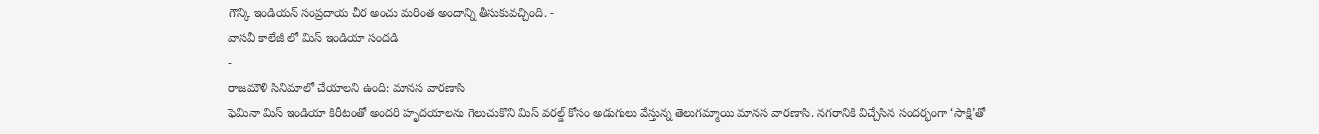గౌన్కి ఇండియన్ సంప్రదాయ చీర అంచు మరింత అందాన్ని తీసుకువచ్చింది. -
వాసవీ కాలేజీ లో మిస్ ఇండియా సందడి
-
రాజమౌళి సినిమాలో చేయాలని ఉంది: మానస వారణాసి
ఫెమినా మిస్ ఇండియా కిరీటంతో అందరి హృదయాలను గెలుచుకొని మిస్ వరల్డ్ కోసం అడుగులు వేస్తున్న తెలుగమ్మాయి మానస వారణాసి. నగరానికి విచ్చేసిన సందర్భంగా ‘సాక్షి’తో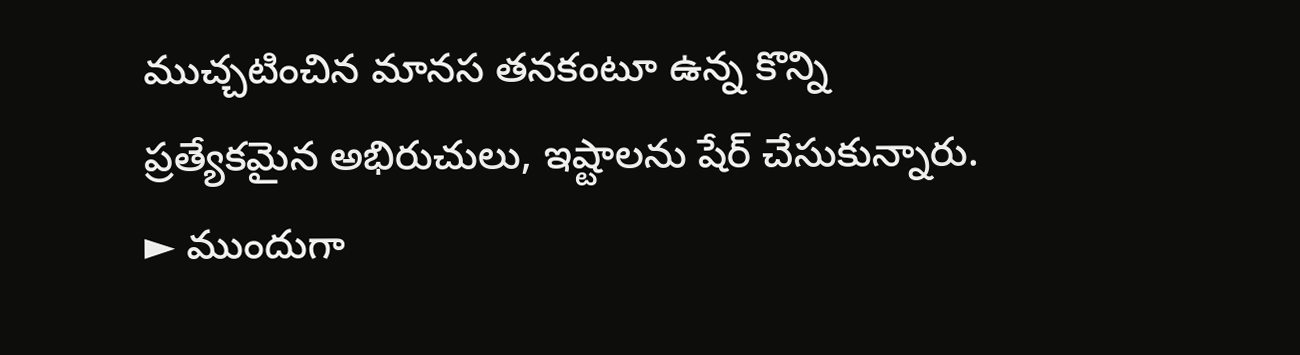ముచ్చటించిన మానస తనకంటూ ఉన్న కొన్ని ప్రత్యేకమైన అభిరుచులు, ఇష్టాలను షేర్ చేసుకున్నారు. ► ముందుగా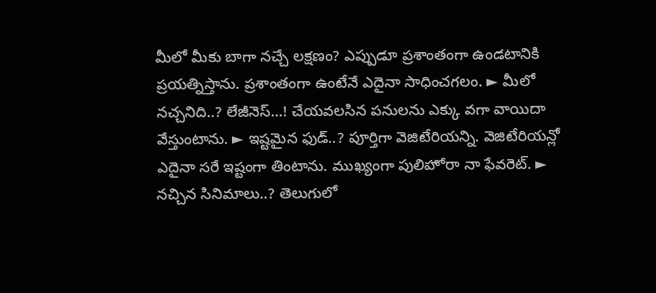మీలో మీకు బాగా నచ్చే లక్షణం? ఎప్పుడూ ప్రశాంతంగా ఉండటానికి ప్రయత్నిస్తాను. ప్రశాంతంగా ఉంటేనే ఎదైనా సాధించగలం. ► మీలో నచ్చనిది..? లేజీనెస్...! చేయవలసిన పనులను ఎక్కు వగా వాయిదా వేస్తుంటాను. ► ఇష్టమైన ఫుడ్..? పూర్తిగా వెజిటేరియన్ని. వెజిటేరియన్లో ఎదైనా సరే ఇష్టంగా తింటాను. ముఖ్యంగా పులిహోరా నా ఫేవరెట్. ► నచ్చిన సినిమాలు..? తెలుగులో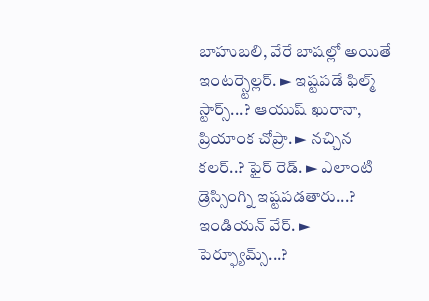బాహుబలి, వేరే బాషల్లో అయితే ఇంటర్స్టెల్లర్. ► ఇష్టపడే ఫిల్మ్ స్టార్స్...? ఆయుష్ ఖురానా, ప్రియాంక చోప్రా. ► నచ్చిన కలర్..? ఫైర్ రెడ్. ► ఎలాంటి డ్రెస్సింగ్ని ఇష్టపడతారు...? ఇండియన్ వేర్. ► పెర్ఫ్యూమ్స్...?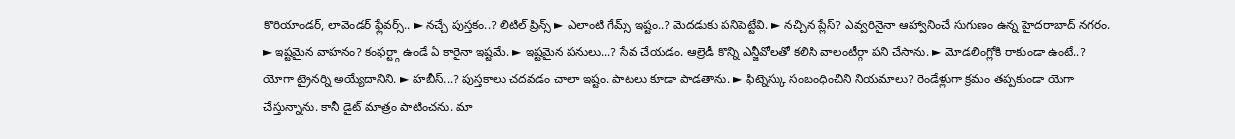కొరియాండర్, లావెండర్ ఫ్లేవర్స్.. ► నచ్చే పుస్తకం..? లిటిల్ ప్రిన్స్ ► ఎలాంటి గేమ్స్ ఇష్టం..? మెదడుకు పనిపెట్టేవి. ► నచ్చిన ప్లేస్? ఎవ్వరినైనా ఆహ్వానించే సుగుణం ఉన్న హైదరాబాద్ నగరం. ► ఇష్టమైన వాహనం? కంఫర్ట్గా ఉండే ఏ కారైనా ఇష్టమే. ► ఇష్టమైన పనులు...? సేవ చేయడం. ఆల్రెడీ కొన్ని ఎన్జీవోలతో కలిసి వాలంటీర్గా పని చేసాను. ► మోడలింగ్లోకి రాకుండా ఉంటే..? యోగా ట్రైనర్ని అయ్యేదానిని. ► హబీస్...? పుస్తకాలు చదవడం చాలా ఇష్టం. పాటలు కూడా పాడతాను. ► ఫిట్నెస్కు సంబంధించిని నియమాలు? రెండేళ్లుగా క్రమం తప్పకుండా యెగా చేస్తున్నాను. కానీ డైట్ మాత్రం పాటించను. మా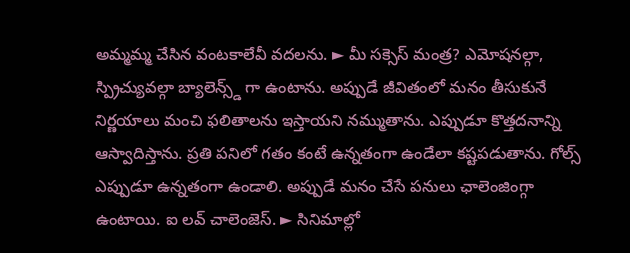అమ్మమ్మ చేసిన వంటకాలేవీ వదలను. ► మీ సక్సెస్ మంత్ర? ఎమోషనల్గా, స్ప్రిచ్యువల్గా బ్యాలెన్స్డ్ గా ఉంటాను. అప్పుడే జీవితంలో మనం తీసుకునే నిర్ణయాలు మంచి ఫలితాలను ఇస్తాయని నమ్ముతాను. ఎప్పుడూ కొత్తదనాన్ని ఆస్వాదిస్తాను. ప్రతి పనిలో గతం కంటే ఉన్నతంగా ఉండేలా కష్టపడుతాను. గోల్స్ ఎప్పుడూ ఉన్నతంగా ఉండాలి. అప్పుడే మనం చేసే పనులు ఛాలెంజింగ్గా ఉంటాయి. ఐ లవ్ చాలెంజెస్. ► సినిమాల్లో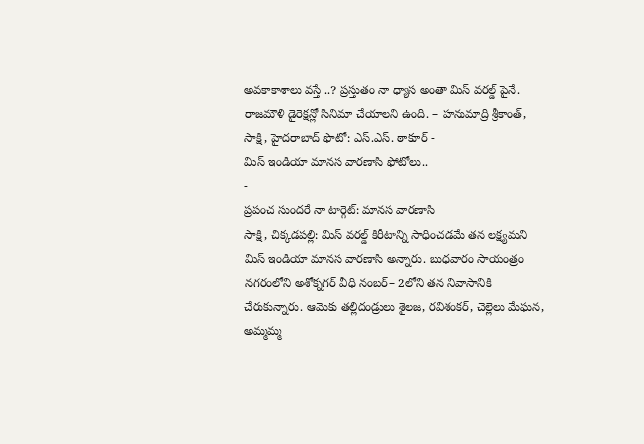అవకాకాశాలు వస్తే ..? ప్రస్తుతం నా ధ్యాస అంతా మిస్ వరల్డ్ పైనే. రాజమౌళి డైరెక్షన్లో సినిమా చేయాలని ఉంది. – హనుమాద్రి శ్రీకాంత్, సాక్షి, హైదరాబాద్ ఫొటో: ఎస్.ఎస్. ఠాకూర్ -
మిస్ ఇండియా మానస వారణాసి ఫోటోలు..
-
ప్రపంచ సుందరే నా టార్గెట్: మానస వారణాసి
సాక్షి, చిక్కడపల్లి: మిస్ వరల్డ్ కిరీటాన్ని సాధించడమే తన లక్ష్యమని మిస్ ఇండియా మానస వారణాసి అన్నారు. బుధవారం సాయంత్రం నగరంలోని అశోక్నగర్ వీధి నంబర్– 2లోని తన నివాసానికి చేరుకున్నారు. ఆమెకు తల్లిదండ్రులు శైలజ, రవిశంకర్, చెల్లెలు మేఘన, అమ్మమ్మ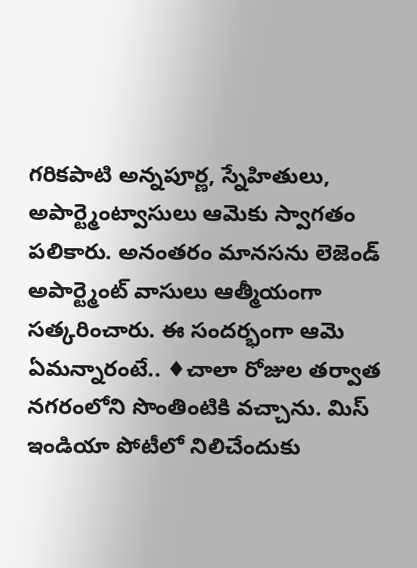గరికపాటి అన్నపూర్ణ, స్నేహితులు, అపార్ట్మెంట్వాసులు ఆమెకు స్వాగతం పలికారు. అనంతరం మానసను లెజెండ్ అపార్ట్మెంట్ వాసులు ఆత్మీయంగా సత్కరించారు. ఈ సందర్భంగా ఆమె ఏమన్నారంటే.. ♦చాలా రోజుల తర్వాత నగరంలోని సొంతింటికి వచ్చాను. మిస్ ఇండియా పోటీలో నిలిచేందుకు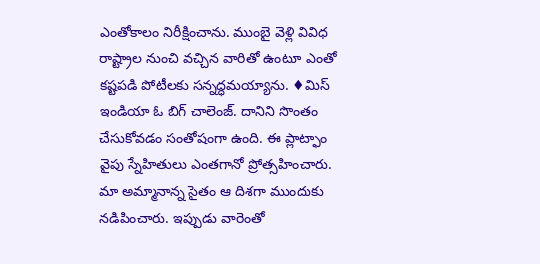ఎంతోకాలం నిరీక్షించాను. ముంబై వెళ్లి వివిధ రాష్ట్రాల నుంచి వచ్చిన వారితో ఉంటూ ఎంతో కష్టపడి పోటీలకు సన్నద్ధమయ్యాను. ♦మిస్ ఇండియా ఓ బిగ్ చాలెంజ్. దానిని సొంతం చేసుకోవడం సంతోషంగా ఉంది. ఈ ప్లాట్ఫాం వైపు స్నేహితులు ఎంతగానో ప్రోత్సహించారు. మా అమ్మానాన్న సైతం ఆ దిశగా ముందుకు నడిపించారు. ఇప్పుడు వారెంతో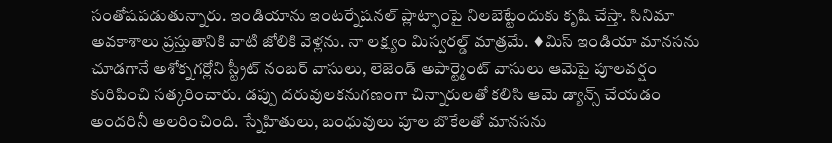సంతోషపడుతున్నారు. ఇండియాను ఇంటర్నేషనల్ ప్లాట్ఫాంపై నిలబెట్టేందుకు కృషి చేస్తా. సినిమా అవకాశాలు ప్రస్తుతానికి వాటి జోలికి వెళ్లను. నా లక్ష్యం మిస్వరల్డ్ మాత్రమే. ♦మిస్ ఇండియా మానసను చూడగానే అశోక్నగర్లోని స్ట్రీట్ నంబర్ వాసులు, లెజెండ్ అపార్ట్మెంట్ వాసులు ఆమెపై పూలవర్షం కురిపించి సత్కరించారు. డప్పు దరువులకనుగణంగా చిన్నారులతో కలిసి ఆమె డ్యాన్స్ చేయడం అందరినీ అలరించింది. స్నేహితులు, బంధువులు పూల బొకేలతో మానసను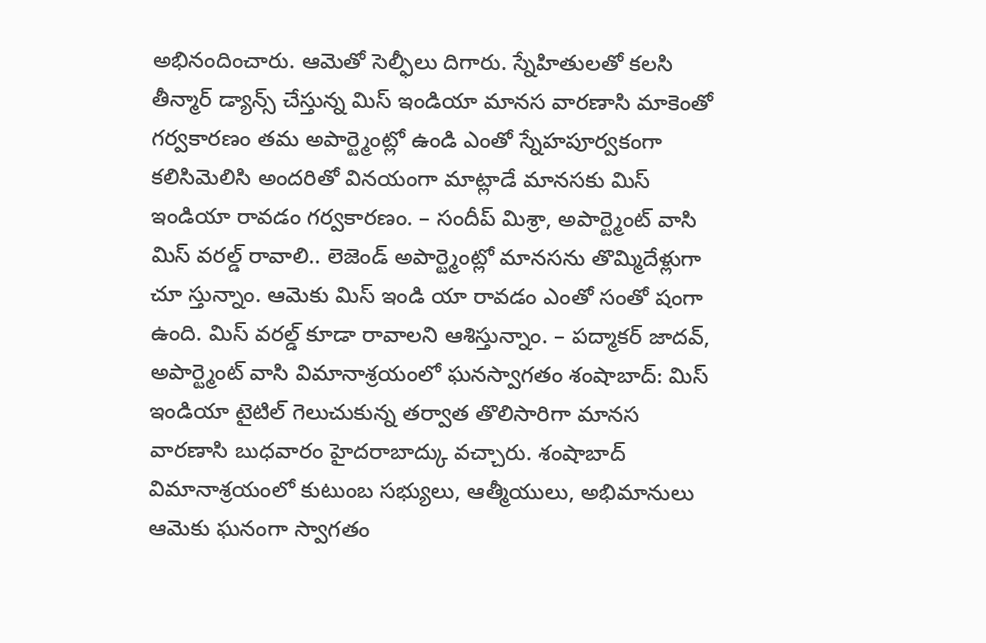అభినందించారు. ఆమెతో సెల్ఫీలు దిగారు. స్నేహితులతో కలసి తీన్మార్ డ్యాన్స్ చేస్తున్న మిస్ ఇండియా మానస వారణాసి మాకెంతో గర్వకారణం తమ అపార్ట్మెంట్లో ఉండి ఎంతో స్నేహపూర్వకంగా కలిసిమెలిసి అందరితో వినయంగా మాట్లాడే మానసకు మిస్ ఇండియా రావడం గర్వకారణం. – సందీప్ మిశ్రా, అపార్ట్మెంట్ వాసి మిస్ వరల్డ్ రావాలి.. లెజెండ్ అపార్ట్మెంట్లో మానసను తొమ్మిదేళ్లుగా చూ స్తున్నాం. ఆమెకు మిస్ ఇండి యా రావడం ఎంతో సంతో షంగా ఉంది. మిస్ వరల్డ్ కూడా రావాలని ఆశిస్తున్నాం. – పద్మాకర్ జాదవ్, అపార్ట్మెంట్ వాసి విమానాశ్రయంలో ఘనస్వాగతం శంషాబాద్: మిస్ ఇండియా టైటిల్ గెలుచుకున్న తర్వాత తొలిసారిగా మానస వారణాసి బుధవారం హైదరాబాద్కు వచ్చారు. శంషాబాద్ విమానాశ్రయంలో కుటుంబ సభ్యులు, ఆత్మీయులు, అభిమానులు ఆమెకు ఘనంగా స్వాగతం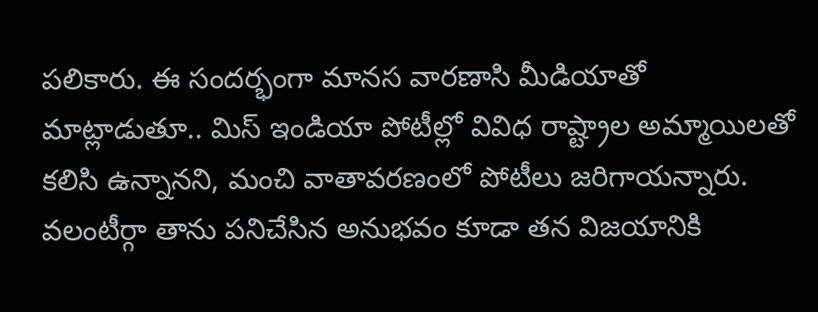పలికారు. ఈ సందర్భంగా మానస వారణాసి మీడియాతో మాట్లాడుతూ.. మిస్ ఇండియా పోటీల్లో వివిధ రాష్ట్రాల అమ్మాయిలతో కలిసి ఉన్నానని, మంచి వాతావరణంలో పోటీలు జరిగాయన్నారు. వలంటీర్గా తాను పనిచేసిన అనుభవం కూడా తన విజయానికి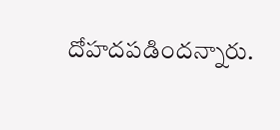దోహదపడిందన్నారు.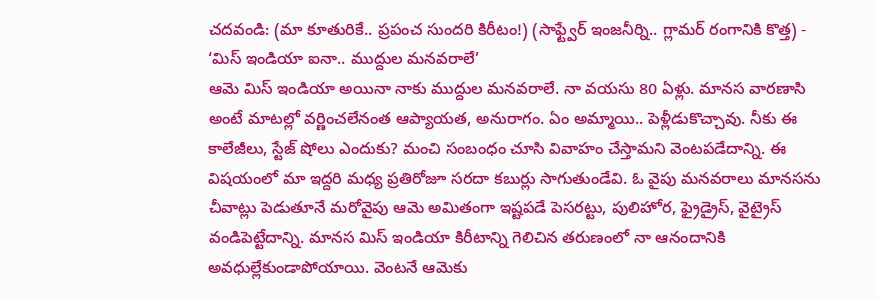చదవండి: (మా కూతురికే.. ప్రపంచ సుందరి కిరీటం!) (సాఫ్ట్వేర్ ఇంజనీర్ని.. గ్లామర్ రంగానికి కొత్త) -
‘మిస్ ఇండియా ఐనా.. ముద్దుల మనవరాలే’
ఆమె మిస్ ఇండియా అయినా నాకు ముద్దుల మనవరాలే. నా వయసు 80 ఏళ్లు. మానస వారణాసి అంటే మాటల్లో వర్ణించలేనంత ఆప్యాయత, అనురాగం. ఏం అమ్మాయి.. పెళ్లీడుకొచ్చావు. నీకు ఈ కాలేజీలు, స్టేజ్ షోలు ఎందుకు? మంచి సంబంధం చూసి వివాహం చేస్తామని వెంటపడేదాన్ని. ఈ విషయంలో మా ఇద్దరి మధ్య ప్రతిరోజూ సరదా కబుర్లు సాగుతుండేవి. ఓ వైపు మనవరాలు మానసను చీవాట్లు పెడుతూనే మరోవైపు ఆమె అమితంగా ఇష్టపడే పెసరట్టు, పులిహోర, ఫ్రైడ్రైస్, వైట్రైస్ వండిపెట్టేదాన్ని. మానస మిస్ ఇండియా కిరీటాన్ని గెలిచిన తరుణంలో నా ఆనందానికి అవధుల్లేకుండాపోయాయి. వెంటనే ఆమెకు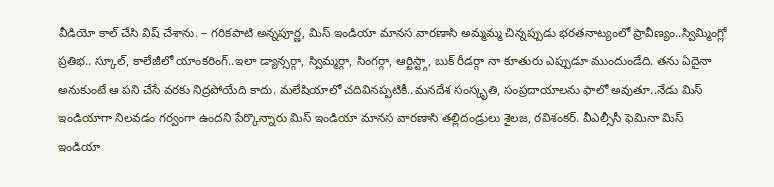వీడియో కాల్ చేసి విష్ చేశాను. – గరికపాటి అన్నపూర్ణ, మిస్ ఇండియా మానస వారణాసి అమ్మమ్మ చిన్నప్పుడు భరతనాట్యంలో ప్రావీణ్యం..స్విమ్మింగ్లో ప్రతిభ.. స్కూల్, కాలేజీలో యాంకరింగ్..ఇలా డ్యాన్సర్గా, స్విమ్మర్గా, సింగర్గా, ఆర్టిస్ట్గా, బుక్ రీడర్గా నా కూతురు ఎప్పుడూ ముందుండేది. తను ఏదైనా అనుకుంటే ఆ పని చేసే వరకు నిద్రపోయేది కాదు. మలేషియాలో చదివినప్పటికీ..మనదేశ సంస్కృతి, సంప్రదాయాలను ఫాలో అవుతూ..నేడు మిస్ ఇండియాగా నిలవడం గర్వంగా ఉందని పేర్కొన్నారు మిస్ ఇండియా మానస వారణాసి తల్లిదండ్రులు శైలజ, రవిశంకర్. వీఎల్సీసీ ఫెమినా మిస్ ఇండియా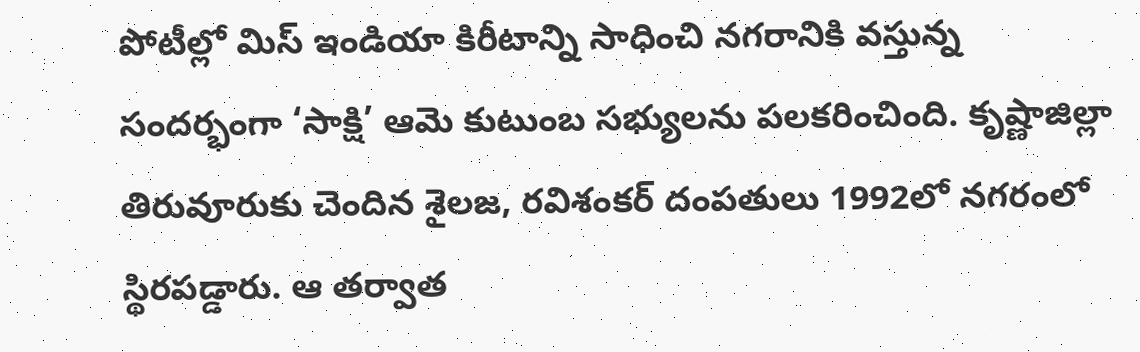పోటీల్లో మిస్ ఇండియా కిరీటాన్ని సాధించి నగరానికి వస్తున్న సందర్భంగా ‘సాక్షి’ ఆమె కుటుంబ సభ్యులను పలకరించింది. కృష్ణాజిల్లా తిరువూరుకు చెందిన శైలజ, రవిశంకర్ దంపతులు 1992లో నగరంలో స్థిరపడ్డారు. ఆ తర్వాత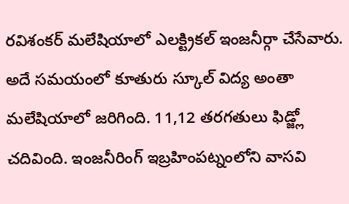రవిశంకర్ మలేషియాలో ఎలక్ట్రికల్ ఇంజనీర్గా చేసేవారు. అదే సమయంలో కూతురు స్కూల్ విద్య అంతా మలేషియాలో జరిగింది. 11,12 తరగతులు ఫిడ్జ్లో చదివింది. ఇంజనీరింగ్ ఇబ్రహింపట్నంలోని వాసవి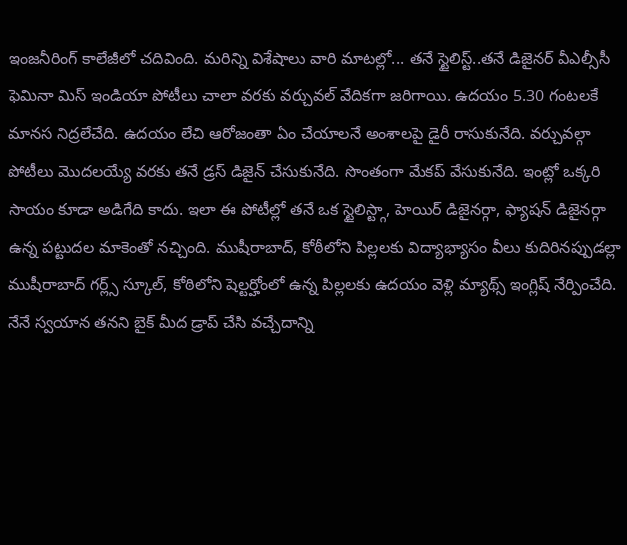ఇంజనీరింగ్ కాలేజీలో చదివింది. మరిన్ని విశేషాలు వారి మాటల్లో... తనే స్టైలిస్ట్..తనే డిజైనర్ వీఎల్సీసీ ఫెమినా మిస్ ఇండియా పోటీలు చాలా వరకు వర్చువల్ వేదికగా జరిగాయి. ఉదయం 5.30 గంటలకే మానస నిద్రలేచేది. ఉదయం లేచి ఆరోజంతా ఏం చేయాలనే అంశాలపై డైరీ రాసుకునేది. వర్చువల్గా పోటీలు మొదలయ్యే వరకు తనే డ్రస్ డిజైన్ చేసుకునేది. సొంతంగా మేకప్ వేసుకునేది. ఇంట్లో ఒక్కరి సాయం కూడా అడిగేది కాదు. ఇలా ఈ పోటీల్లో తనే ఒక స్టైలిస్ట్గా, హెయిర్ డిజైనర్గా, ఫ్యాషన్ డిజైనర్గా ఉన్న పట్టుదల మాకెంతో నచ్చింది. ముషీరాబాద్, కోఠీలోని పిల్లలకు విద్యాభ్యాసం వీలు కుదిరినప్పుడల్లా ముషీరాబాద్ గర్ల్స్ స్కూల్, కోఠిలోని షెల్టర్హోంలో ఉన్న పిల్లలకు ఉదయం వెళ్లి మ్యాథ్స్ ఇంగ్లిష్ నేర్పించేది. నేనే స్వయాన తనని బైక్ మీద డ్రాప్ చేసి వచ్చేదాన్ని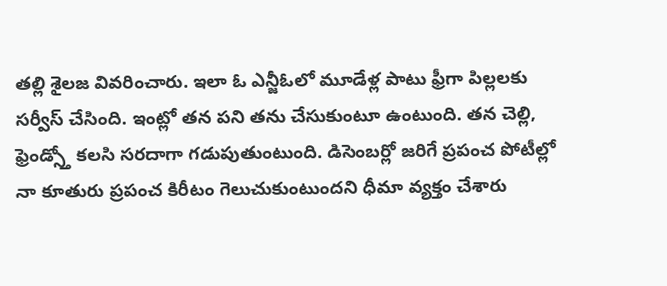తల్లి శైలజ వివరించారు. ఇలా ఓ ఎన్జీఓలో మూడేళ్ల పాటు ఫ్రీగా పిల్లలకు సర్వీస్ చేసింది. ఇంట్లో తన పని తను చేసుకుంటూ ఉంటుంది. తన చెల్లి, ఫ్రెండ్స్తో కలసి సరదాగా గడుపుతుంటుంది. డిసెంబర్లో జరిగే ప్రపంచ పోటీల్లో నా కూతురు ప్రపంచ కిరీటం గెలుచుకుంటుందని ధీమా వ్యక్తం చేశారు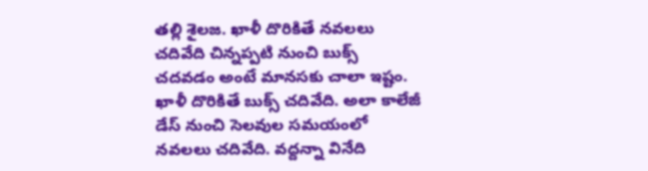తల్లి శైలజ. ఖాళీ దొరికితే నవలలు చదివేది చిన్నప్పటి నుంచి బుక్స్ చదవడం అంటే మానసకు చాలా ఇష్టం. ఖాళీ దొరికితే బుక్స్ చదివేది. అలా కాలేజీ డేస్ నుంచి సెలవుల సమయంలో నవలలు చదివేది. వద్దన్నా వినేది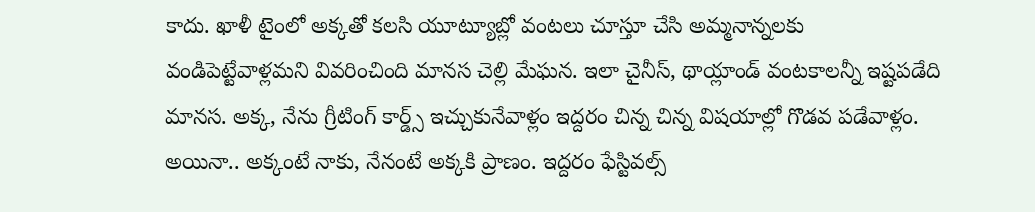కాదు. ఖాళీ టైంలో అక్కతో కలసి యూట్యూబ్లో వంటలు చూస్తూ చేసి అమ్మనాన్నలకు వండిపెట్టేవాళ్లమని వివరించింది మానస చెల్లి మేఘన. ఇలా చైనీస్, థాయ్లాండ్ వంటకాలన్నీ ఇష్టపడేది మానస. అక్క, నేను గ్రీటింగ్ కార్డ్స్ ఇచ్చుకునేవాళ్లం ఇద్దరం చిన్న చిన్న విషయాల్లో గొడవ పడేవాళ్లం. అయినా.. అక్కంటే నాకు, నేనంటే అక్కకి ప్రాణం. ఇద్దరం ఫేస్టివల్స్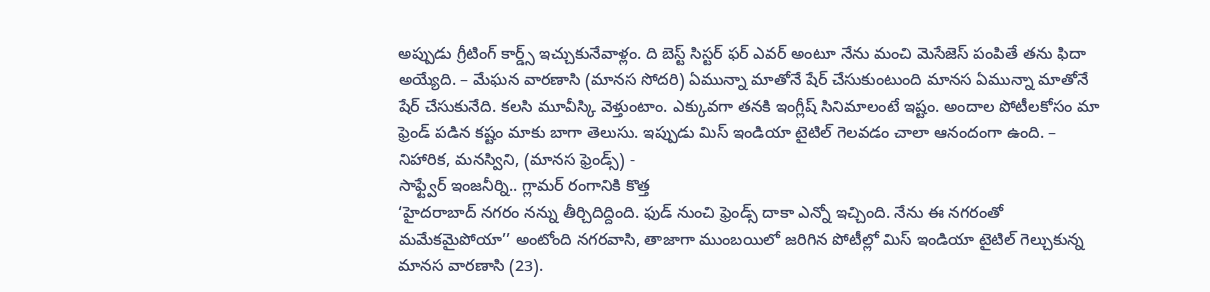అప్పుడు గ్రీటింగ్ కార్డ్స్ ఇచ్చుకునేవాళ్లం. ది బెస్ట్ సిస్టర్ ఫర్ ఎవర్ అంటూ నేను మంచి మెసేజెస్ పంపితే తను ఫిదా అయ్యేది. – మేఘన వారణాసి (మానస సోదరి) ఏమున్నా మాతోనే షేర్ చేసుకుంటుంది మానస ఏమున్నా మాతోనే షేర్ చేసుకునేది. కలసి మూవీస్కి వెళ్తుంటాం. ఎక్కువగా తనకి ఇంగ్లీష్ సినిమాలంటే ఇష్టం. అందాల పోటీలకోసం మా ఫ్రెండ్ పడిన కష్టం మాకు బాగా తెలుసు. ఇప్పుడు మిస్ ఇండియా టైటిల్ గెలవడం చాలా ఆనందంగా ఉంది. – నిహారిక, మనస్విని, (మానస ఫ్రెండ్స్) -
సాఫ్ట్వేర్ ఇంజనీర్ని.. గ్లామర్ రంగానికి కొత్త
‘హైదరాబాద్ నగరం నన్ను తీర్చిదిద్దింది. ఫుడ్ నుంచి ఫ్రెండ్స్ దాకా ఎన్నో ఇచ్చింది. నేను ఈ నగరంతో మమేకమైపోయా’’ అంటోంది నగరవాసి, తాజాగా ముంబయిలో జరిగిన పోటీల్లో మిస్ ఇండియా టైటిల్ గెల్చుకున్న మానస వారణాసి (23).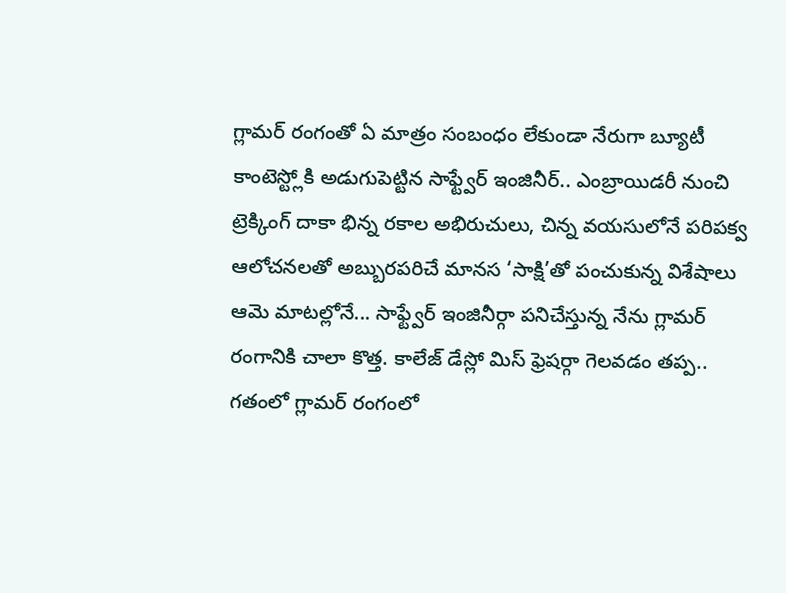గ్లామర్ రంగంతో ఏ మాత్రం సంబంధం లేకుండా నేరుగా బ్యూటీ కాంటెస్ట్లోకి అడుగుపెట్టిన సాఫ్ట్వేర్ ఇంజినీర్.. ఎంబ్రాయిడరీ నుంచి ట్రెక్కింగ్ దాకా భిన్న రకాల అభిరుచులు, చిన్న వయసులోనే పరిపక్వ ఆలోచనలతో అబ్బురపరిచే మానస ‘సాక్షి’తో పంచుకున్న విశేషాలు ఆమె మాటల్లోనే... సాఫ్ట్వేర్ ఇంజినీర్గా పనిచేస్తున్న నేను గ్లామర్ రంగానికి చాలా కొత్త. కాలేజ్ డేస్లో మిస్ ఫ్రెషర్గా గెలవడం తప్ప.. గతంలో గ్లామర్ రంగంలో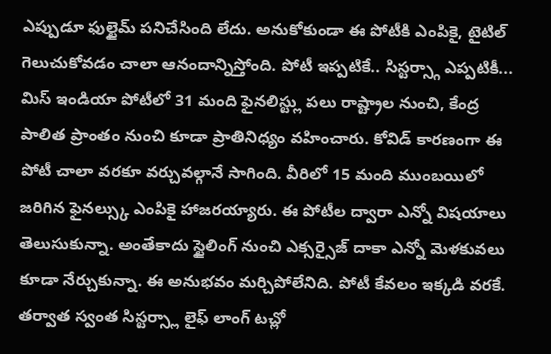ఎప్పుడూ ఫుల్టైమ్ పనిచేసింది లేదు. అనుకోకుండా ఈ పోటీకి ఎంపికై, టైటిల్ గెలుచుకోవడం చాలా ఆనందాన్నిస్తోంది. పోటీ ఇప్పటికే.. సిస్టర్స్గా ఎప్పటికీ... మిస్ ఇండియా పోటీలో 31 మంది ఫైనలిస్ట్లు పలు రాష్ట్రాల నుంచి, కేంద్ర పాలిత ప్రాంతం నుంచి కూడా ప్రాతినిధ్యం వహించారు. కోవిడ్ కారణంగా ఈ పోటీ చాలా వరకూ వర్చువల్గానే సాగింది. వీరిలో 15 మంది ముంబయిలో జరిగిన ఫైనల్స్కు ఎంపికై హాజరయ్యారు. ఈ పోటీల ద్వారా ఎన్నో విషయాలు తెలుసుకున్నా. అంతేకాదు స్టైలింగ్ నుంచి ఎక్సర్సైజ్ దాకా ఎన్నో మెళకువలు కూడా నేర్చుకున్నా. ఈ అనుభవం మర్చిపోలేనిది. పోటీ కేవలం ఇక్కడి వరకే. తర్వాత స్వంత సిస్టర్స్లా లైఫ్ లాంగ్ టచ్లో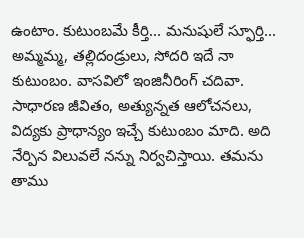ఉంటాం. కుటుంబమే కీర్తి... మనుషులే స్ఫూర్తి... అమ్మమ్మ, తల్లిదండ్రులు, సోదరి ఇదే నా కుటుంబం. వాసవిలో ఇంజినీరింగ్ చదివా. సాధారణ జీవితం, అత్యున్నత ఆలోచనలు, విద్యకు ప్రాధాన్యం ఇచ్చే కుటుంబం మాది. అది నేర్పిన విలువలే నన్ను నిర్వచిస్తాయి. తమను తాము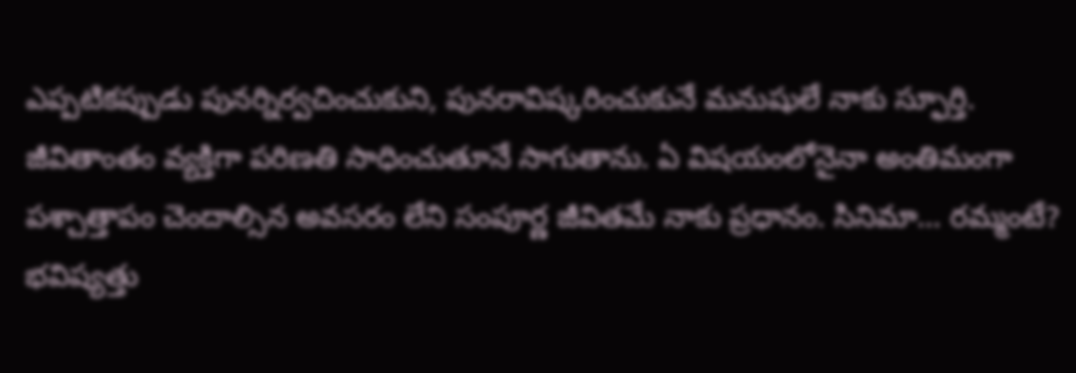ఎప్పటికప్పుడు పునర్నిర్వచించుకుని, పునరావిష్కరించుకునే మనుషులే నాకు స్ఫూర్తి. జీవితాంతం వ్యక్తిగా పరిణతి సాధించుతూనే సాగుతాను. ఏ విషయంలోనైనా అంతిమంగా పశ్చాత్తాపం చెందాల్సిన అవసరం లేని సంపూర్ణ జీవితమే నాకు ప్రధానం. సినిమా... రమ్మంటే? భవిష్యత్తు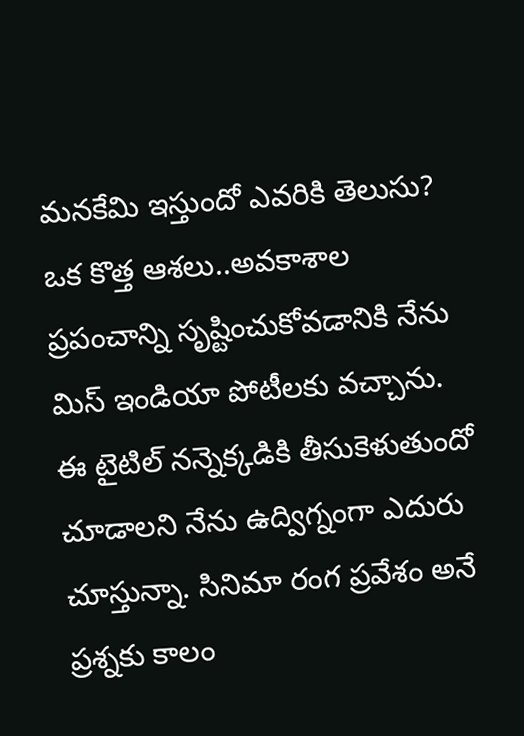మనకేమి ఇస్తుందో ఎవరికి తెలుసు? ఒక కొత్త ఆశలు..అవకాశాల ప్రపంచాన్ని సృష్టించుకోవడానికి నేను మిస్ ఇండియా పోటీలకు వచ్చాను. ఈ టైటిల్ నన్నెక్కడికి తీసుకెళుతుందో చూడాలని నేను ఉద్విగ్నంగా ఎదురు చూస్తున్నా. సినిమా రంగ ప్రవేశం అనే ప్రశ్నకు కాలం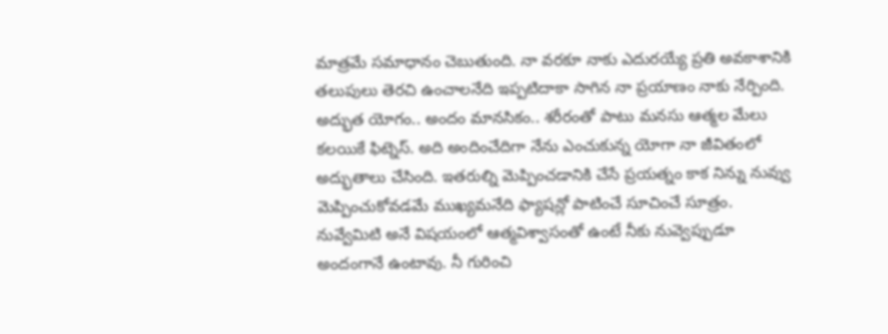మాత్రమే సమాధానం చెబుతుంది. నా వరకూ నాకు ఎదురయ్యే ప్రతి అవకాశానికి తలుపులు తెరచి ఉంచాలనేది ఇప్పటిదాకా సాగిన నా ప్రయాణం నాకు నేర్పింది. అద్భుత యోగం.. అందం మానసికం.. శరీరంతో పాటు మనసు ఆత్మల మేలు కలయికే ఫిట్నెస్. అది అందించేదిగా నేను ఎంచుకున్న యోగా నా జీవితంలో అద్భుతాలు చేసింది. ఇతరుల్ని మెప్పించడానికి చేసే ప్రయత్నం కాక నిన్ను నువ్వు మెప్పించుకోవడమే ముఖ్యమనేది ఫ్యాషన్లో పాటించే సూచించే సూత్రం. నువ్వేమిటి అనే విషయంలో ఆత్మవిశ్వాసంతో ఉంటే నీకు నువ్వెప్పుడూ అందంగానే ఉంటావు. నీ గురించి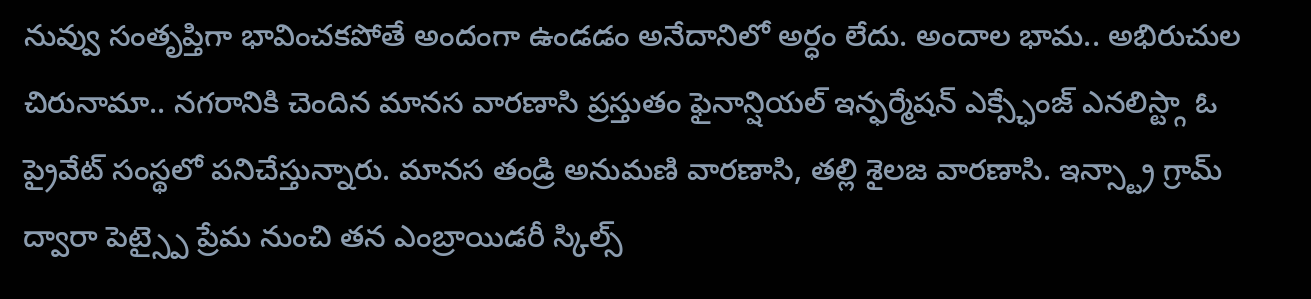నువ్వు సంతృప్తిగా భావించకపోతే అందంగా ఉండడం అనేదానిలో అర్ధం లేదు. అందాల భామ.. అభిరుచుల చిరునామా.. నగరానికి చెందిన మానస వారణాసి ప్రస్తుతం ఫైనాన్షియల్ ఇన్ఫర్మేషన్ ఎక్స్ఛేంజ్ ఎనలిస్ట్గా ఓ ప్రైవేట్ సంస్థలో పనిచేస్తున్నారు. మానస తండ్రి అనుమణి వారణాసి, తల్లి శైలజ వారణాసి. ఇన్స్ట్రా గ్రామ్ ద్వారా పెట్స్పై ప్రేమ నుంచి తన ఎంబ్రాయిడరీ స్కిల్స్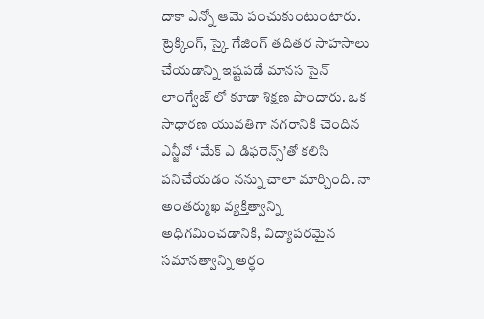దాకా ఎన్నో ఆమె పంచుకుంటుంటారు. ట్రెక్కింగ్, స్కై గేజింగ్ తదితర సాహసాలు చేయడాన్ని ఇష్టపడే మానస సైన్ లాంగ్వేజ్ లో కూడా శిక్షణ పొందారు. ఒక సాధారణ యువతిగా నగరానికి చెందిన ఎన్జీవో ‘మేక్ ఎ డిఫరెన్స్’తో కలిసి పనిచేయడం నన్ను చాలా మార్చింది. నా అంతర్ముఖ వ్యక్తిత్వాన్ని అధిగమించడానికి, విద్యాపరమైన సమానత్వాన్ని అర్ధం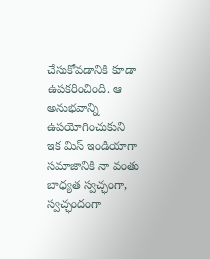చేసుకోవడానికి కూడా ఉపకరించింది. ఆ అనుభవాన్ని ఉపయోగించుకుని ఇక మిస్ ఇండియాగా సమాజానికి నా వంతు బాధ్యత స్వచ్ఛంగా, స్వచ్ఛందంగా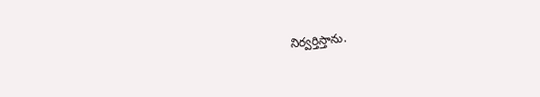నిర్వర్తిస్తాను.